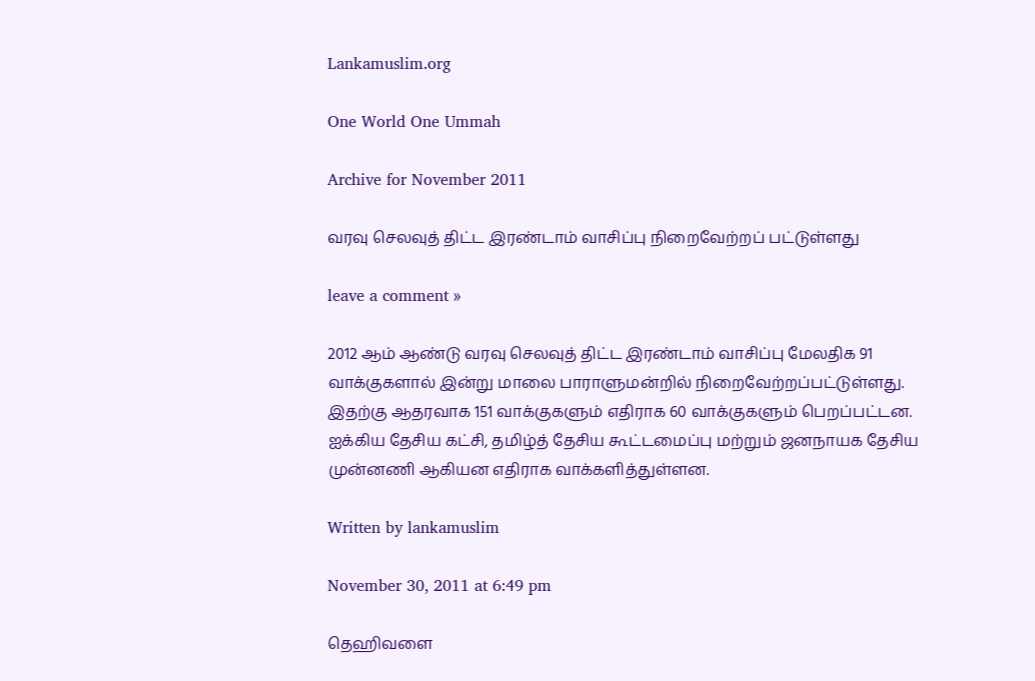Lankamuslim.org

One World One Ummah

Archive for November 2011

வரவு செலவுத் திட்ட இரண்டாம் வாசிப்பு நிறைவேற்றப் பட்டுள்ளது

leave a comment »

2012 ஆம் ஆண்டு வரவு செலவுத் திட்ட இரண்டாம் வாசிப்பு மேலதிக 91 வாக்குகளால் இன்று மாலை பாராளுமன்றில் நிறைவேற்றப்பட்டுள்ளது. இதற்கு ஆதரவாக 151 வாக்குகளும் எதிராக 60 வாக்குகளும் பெறப்பட்டன. ஐக்கிய தேசிய கட்சி, தமிழ்த் தேசிய கூட்டமைப்பு மற்றும் ஜனநாயக தேசிய முன்னணி ஆகியன எதிராக வாக்களித்துள்ளன.

Written by lankamuslim

November 30, 2011 at 6:49 pm

தெஹிவளை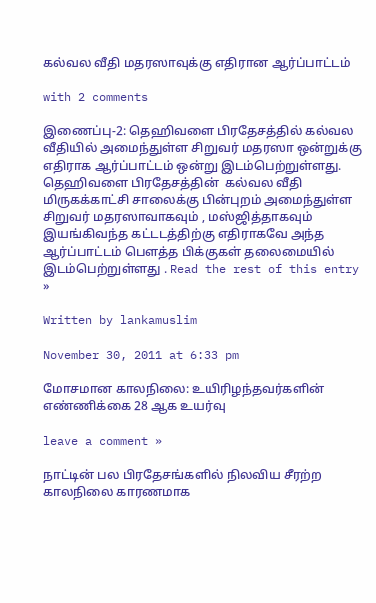கல்வல வீதி மதரஸாவுக்கு எதிரான ஆர்ப்பாட்டம்

with 2 comments

இணைப்பு-2: தெஹிவளை பிரதேசத்தில் கல்வல வீதியில் அமைந்துள்ள சிறுவர் மதரஸா ஒன்றுக்கு எதிராக ஆர்ப்பாட்டம் ஒன்று இடம்பெற்றுள்ளது. தெஹிவளை பிரதேசத்தின்  கல்வல வீதி மிருகக்காட்சி சாலைக்கு பின்புறம் அமைந்துள்ள சிறுவர் மதரஸாவாகவும் , மஸ்ஜித்தாகவும் இயங்கிவந்த கட்டடத்திற்கு எதிராகவே அந்த ஆர்ப்பாட்டம் பெளத்த பிக்குகள் தலைமையில் இடம்பெற்றுள்ளது . Read the rest of this entry »

Written by lankamuslim

November 30, 2011 at 6:33 pm

மோசமான காலநிலை: உயிரிழந்தவர்களின் எண்ணிக்கை 28 ஆக உயர்வு

leave a comment »

நாட்டின் பல பிரதேசங்களில் நிலவிய சீரற்ற காலநிலை காரணமாக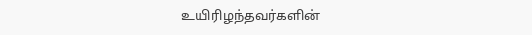உயிரிழந்தவர்களின்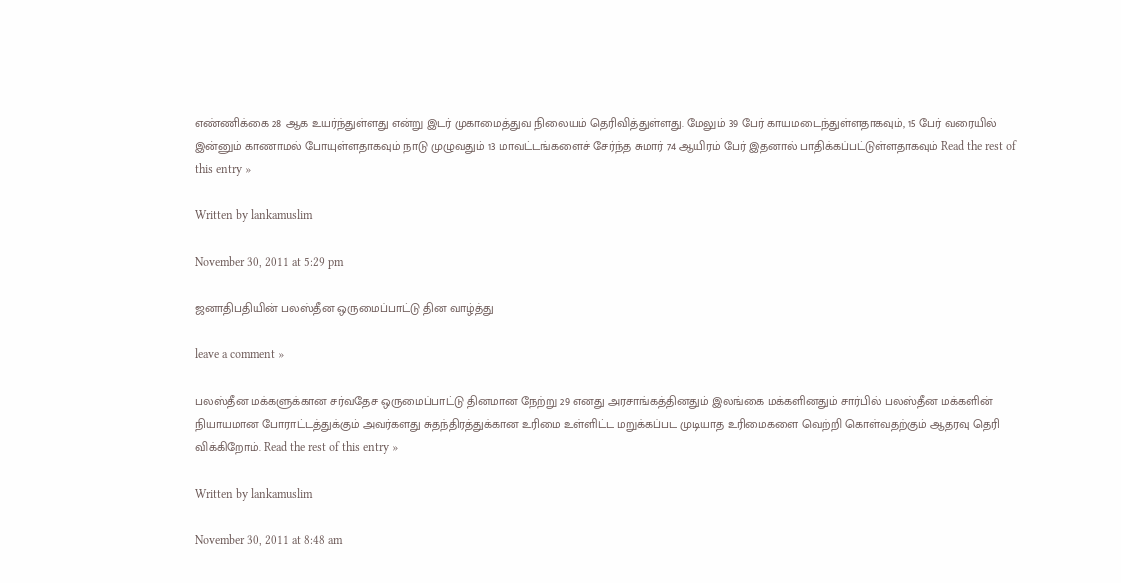எண்ணிக்கை 28 ஆக உயர்ந்துள்ளது என்று இடர் முகாமைத்துவ நிலையம் தெரிவித்துள்ளது. மேலும் 39 பேர் காயமடைந்துள்ளதாகவும், 15 பேர் வரையில் இன்னும் காணாமல் போயுள்ளதாகவும் நாடு முழுவதும் 13 மாவட்டங்களைச் சேர்ந்த சுமார் 74 ஆயிரம் பேர் இதனால் பாதிக்கப்பட்டுள்ளதாகவும் Read the rest of this entry »

Written by lankamuslim

November 30, 2011 at 5:29 pm

ஜனாதிபதியின் பலஸ்தீன ஒருமைப்பாட்டு தின வாழ்த்து

leave a comment »

பலஸ்தீன மக்களுக்கான சர்வதேச ஒருமைப்பாட்டு தினமான நேற்று 29 எனது அரசாங்கத்தினதும் இலங்கை மக்களினதும் சார்பில் பலஸ்தீன மக்களின் நியாயமான போராட்டத்துக்கும் அவர்களது சுதந்திரத்துக்கான உரிமை உள்ளிட்ட மறுக்கப்பட முடியாத உரிமைகளை வெற்றி கொள்வதற்கும் ஆதரவு தெரி விக்கிறோம். Read the rest of this entry »

Written by lankamuslim

November 30, 2011 at 8:48 am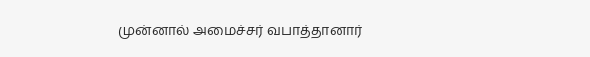முன்னால் அமைச்சர் வபாத்தானார்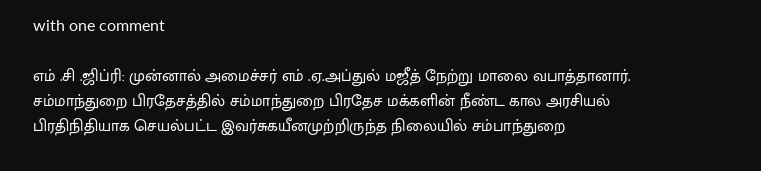with one comment

எம் .சி .ஜிப்ரி: முன்னால் அமைச்சர் எம் .ஏ.அப்துல் மஜீத் நேற்று மாலை வபாத்தானார்.  சம்மாந்துறை பிரதேசத்தில் சம்மாந்துறை பிரதேச மக்களின் நீண்ட கால அரசியல் பிரதிநிதியாக செயல்பட்ட இவர்சுகயீனமுற்றிருந்த நிலையில் சம்பாந்துறை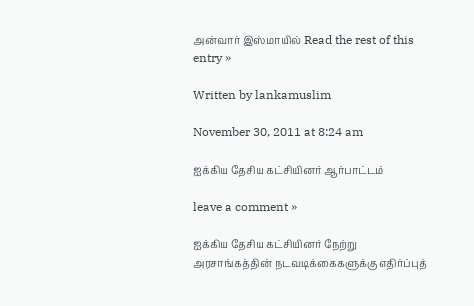அன்வார் இஸ்மாயில் Read the rest of this entry »

Written by lankamuslim

November 30, 2011 at 8:24 am

ஐக்கிய தேசிய கட்சியினர் ஆர்பாட்டம்

leave a comment »

ஐக்கிய தேசிய கட்சியினர் நேற்று அரசாங்கத்தின் நடவடிக்கைகளுக்கு எதிர்ப்புத்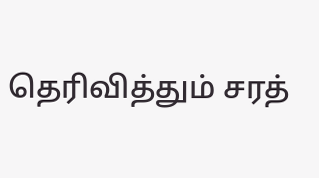தெரிவித்தும் சரத்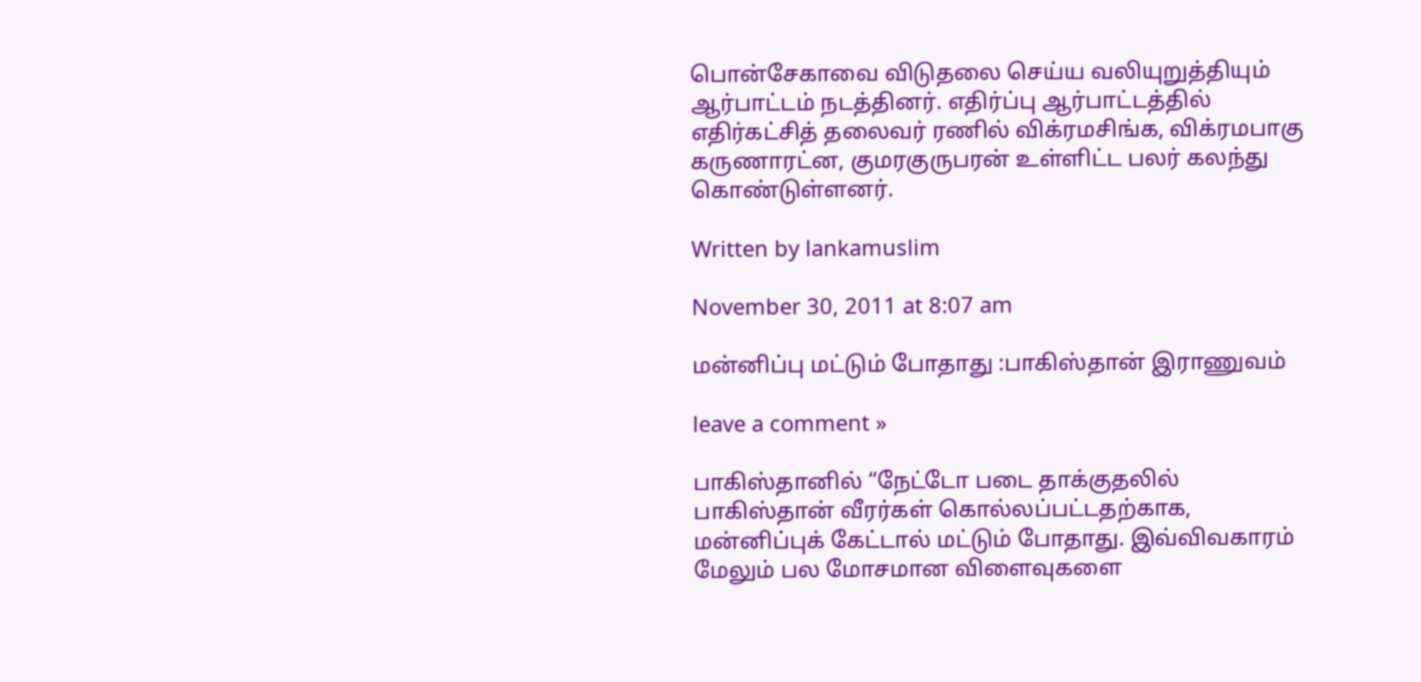பொன்சேகாவை விடுதலை செய்ய வலியுறுத்தியும் ஆர்பாட்டம் நடத்தினர். எதிர்ப்பு ஆர்பாட்டத்தில் எதிர்கட்சித் தலைவர் ரணில் விக்ரமசிங்க, விக்ரமபாகு கருணாரட்ன, குமரகுருபரன் உள்ளிட்ட பலர் கலந்து கொண்டுள்ளனர்.

Written by lankamuslim

November 30, 2011 at 8:07 am

மன்னிப்பு மட்டும் போதாது :பாகிஸ்தான் இராணுவம்

leave a comment »

பாகிஸ்தானில் “நேட்டோ படை தாக்குதலில் பாகிஸ்தான் வீரர்கள் கொல்லப்பட்டதற்காக, மன்னிப்புக் கேட்டால் மட்டும் போதாது. இவ்விவகாரம் மேலும் பல மோசமான விளைவுகளை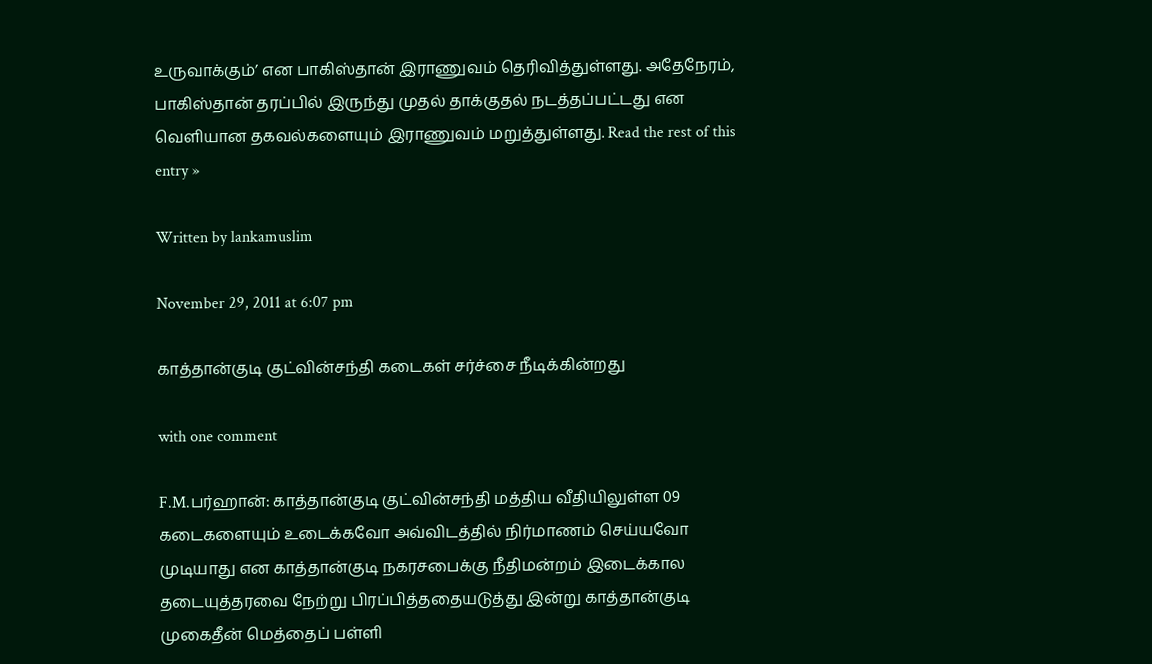உருவாக்கும்’ என பாகிஸ்தான் இராணுவம் தெரிவித்துள்ளது. அதேநேரம், பாகிஸ்தான் தரப்பில் இருந்து முதல் தாக்குதல் நடத்தப்பட்டது என வெளியான தகவல்களையும் இராணுவம் மறுத்துள்ளது. Read the rest of this entry »

Written by lankamuslim

November 29, 2011 at 6:07 pm

காத்தான்குடி குட்வின்சந்தி கடைகள் சர்ச்சை நீடிக்கின்றது

with one comment

F.M.பர்ஹான்: காத்தான்குடி குட்வின்சந்தி மத்திய வீதியிலுள்ள 09 கடைகளையும் உடைக்கவோ அவ்விடத்தில் நிர்மாணம் செய்யவோ முடியாது என காத்தான்குடி நகரசபைக்கு நீதிமன்றம் இடைக்கால தடையுத்தரவை நேற்று பிரப்பித்ததையடுத்து இன்று காத்தான்குடி முகைதீன் மெத்தைப் பள்ளி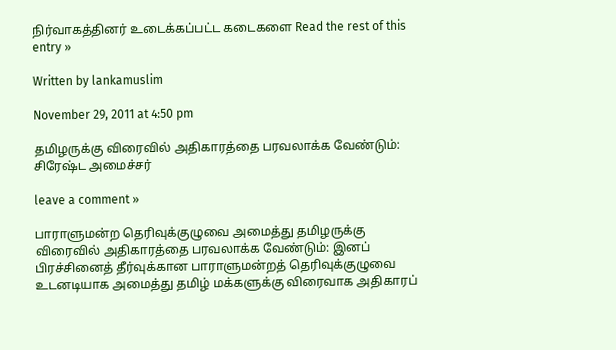நிர்வாகத்தினர் உடைக்கப்பட்ட கடைகளை Read the rest of this entry »

Written by lankamuslim

November 29, 2011 at 4:50 pm

தமிழருக்கு விரைவில் அதிகாரத்தை பரவலாக்க வேண்டும்: சிரேஷ்ட அமைச்சர்

leave a comment »

பாராளுமன்ற தெரிவுக்குழுவை அமைத்து தமிழருக்கு விரைவில் அதிகாரத்தை பரவலாக்க வேண்டும்: இனப் பிரச்சினைத் தீர்வுக்கான பாராளுமன்றத் தெரிவுக்குழுவை உடனடியாக அமைத்து தமிழ் மக்களுக்கு விரைவாக அதிகாரப்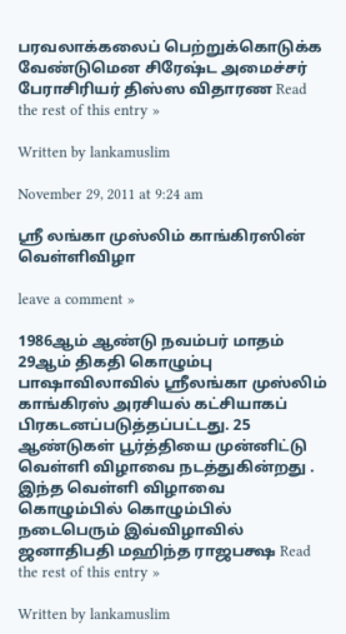பரவலாக்கலைப் பெற்றுக்கொடுக்க வேண்டுமென சிரேஷ்ட அமைச்சர் பேராசிரியர் திஸ்ஸ விதாரண Read the rest of this entry »

Written by lankamuslim

November 29, 2011 at 9:24 am

ஸ்ரீ லங்கா முஸ்லிம் காங்கிரஸின் வெள்ளிவிழா

leave a comment »

1986ஆம் ஆண்டு நவம்பர் மாதம் 29ஆம் திகதி கொழும்பு பாஷாவிலாவில் ஸ்ரீலங்கா முஸ்லிம் காங்கிரஸ் அரசியல் கட்சியாகப் பிரகடனப்படுத்தப்பட்டது. 25 ஆண்டுகள் பூர்த்தியை முன்னிட்டு வெள்ளி விழாவை நடத்துகின்றது . இந்த வெள்ளி விழாவை கொழும்பில் கொழும்பில் நடைபெரும் இவ்விழாவில் ஜனாதிபதி மஹிந்த ராஜபக்ஷ Read the rest of this entry »

Written by lankamuslim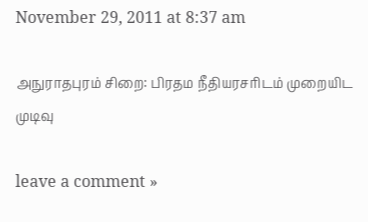November 29, 2011 at 8:37 am

அநுராதபுரம் சிறை: பிரதம நீதியரசரிடம் முறையிட முடிவு

leave a comment »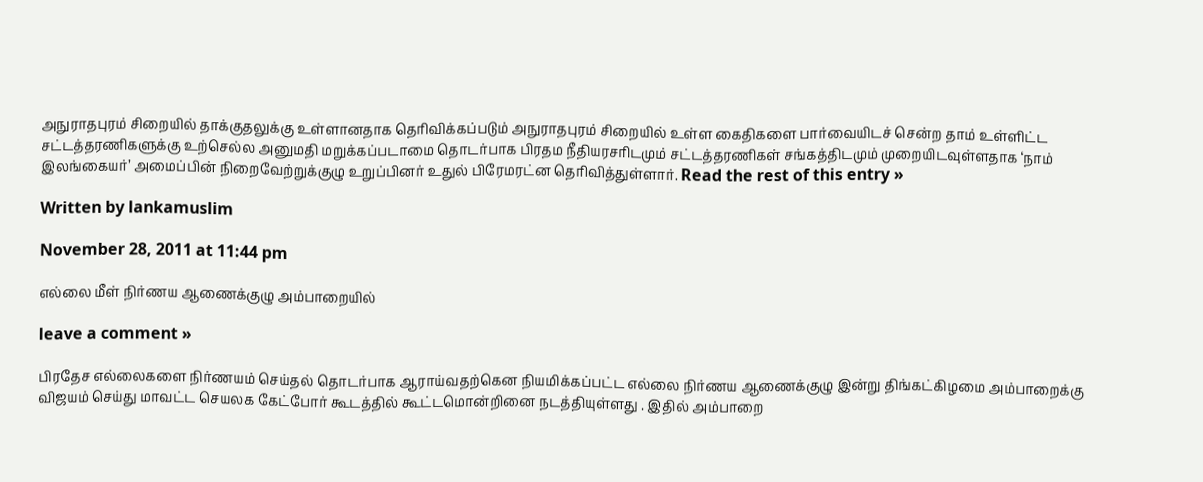அநுராதபுரம் சிறையில் தாக்குதலுக்கு உள்ளானதாக தெரிவிக்கப்படும் அநுராதபுரம் சிறையில் உள்ள கைதிகளை பார்வையிடச் சென்ற தாம் உள்ளிட்ட சட்டத்தரணிகளுக்கு உற்செல்ல அனுமதி மறுக்கப்படாமை தொடர்பாக பிரதம நீதியரசரிடமும் சட்டத்தரணிகள் சங்கத்திடமும் முறையிடவுள்ளதாக ‘நாம் இலங்கையர்’ அமைப்பின் நிறைவேற்றுக்குழு உறுப்பினர் உதுல் பிரேமரட்ன தெரிவித்துள்ளார். Read the rest of this entry »

Written by lankamuslim

November 28, 2011 at 11:44 pm

எல்லை மீள் நிர்ணய ஆணைக்குழு அம்பாறையில்

leave a comment »

பிரதேச எல்லைகளை நிர்ணயம் செய்தல் தொடர்பாக ஆராய்வதற்கென நியமிக்கப்பட்ட எல்லை நிர்ணய ஆணைக்குழு இன்று திங்கட்கிழமை அம்பாறைக்கு விஜயம் செய்து மாவட்ட செயலக கேட்போர் கூடத்தில் கூட்டமொன்றினை நடத்தியுள்ளது . இதில் அம்பாறை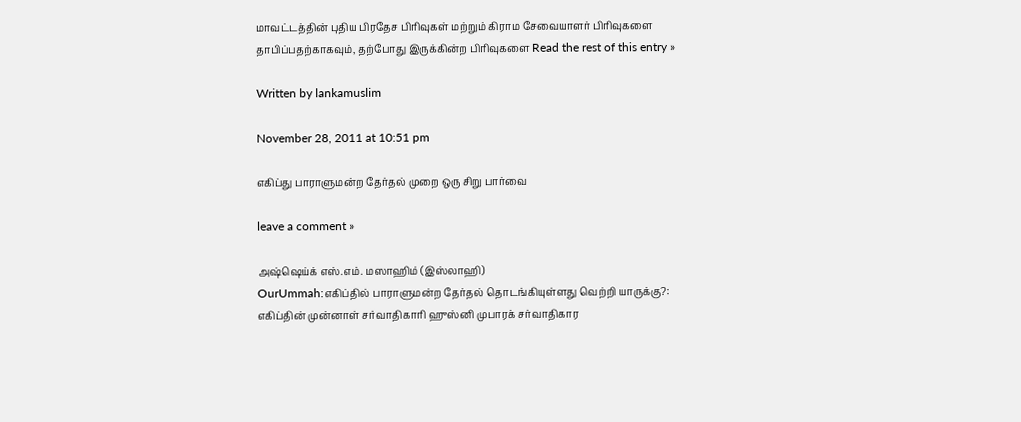மாவட்டத்தின் புதிய பிரதேச பிரிவுகள் மற்றும் கிராம சேவையாளர் பிரிவுகளை தாபிப்பதற்காகவும், தற்போது இருக்கின்ற பிரிவுகளை Read the rest of this entry »

Written by lankamuslim

November 28, 2011 at 10:51 pm

எகிப்து பாராளுமன்ற தேர்தல் முறை ஒரு சிறு பார்வை

leave a comment »

அஷ்ஷெய்க் எஸ்.எம். மஸாஹிம் (இஸ்லாஹி)
OurUmmah:எகிப்தில் பாராளுமன்ற தேர்தல் தொடங்கியுள்ளது வெற்றி யாருக்கு?: எகிப்தின் முன்னாள் சர்வாதிகாரி ஹுஸ்னி முபாரக் சர்வாதிகார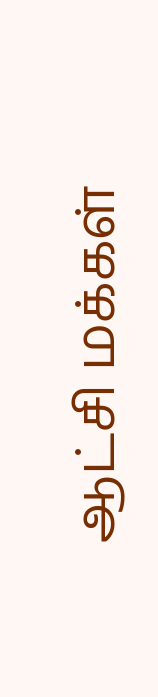ஆட்சி மக்கள்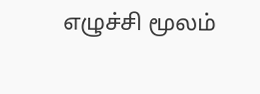எழுச்சி மூலம்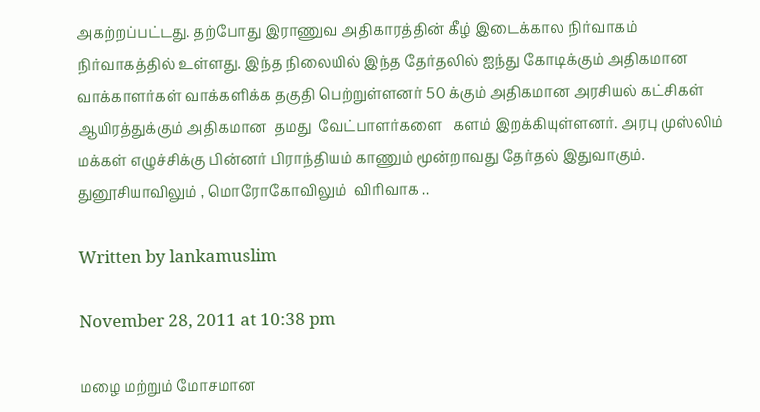அகற்றப்பட்டது. தற்போது இராணுவ அதிகாரத்தின் கீழ் இடைக்கால நிர்வாகம் நிர்வாகத்தில் உள்ளது. இந்த நிலையில் இந்த தேர்தலில் ஐந்து கோடிக்கும் அதிகமான வாக்காளர்கள் வாக்களிக்க தகுதி பெற்றுள்ளனர் 50 க்கும் அதிகமான அரசியல் கட்சிகள் ஆயிரத்துக்கும் அதிகமான  தமது  வேட்பாளர்களை   களம் இறக்கியுள்ளனர். அரபு முஸ்லிம் மக்கள் எழுச்சிக்கு பின்னர் பிராந்தியம் காணும் மூன்றாவது தேர்தல் இதுவாகும். துனூசியாவிலும் , மொரோகோவிலும்  விரிவாக ..

Written by lankamuslim

November 28, 2011 at 10:38 pm

மழை மற்றும் மோசமான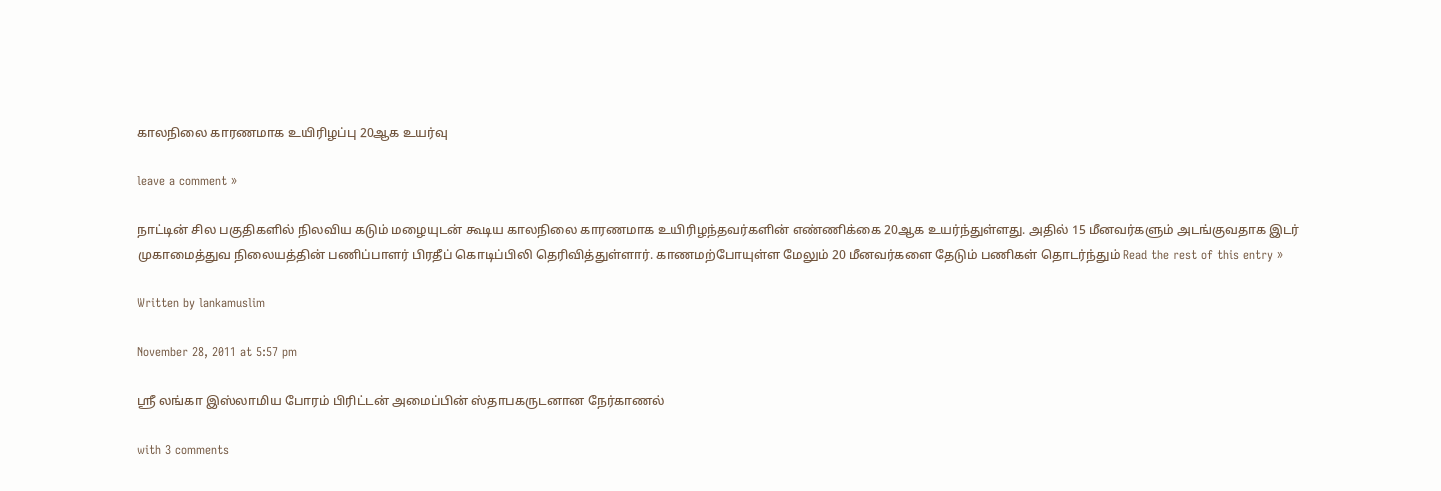காலநிலை காரணமாக உயிரிழப்பு 20ஆக உயர்வு

leave a comment »

நாட்டின் சில பகுதிகளில் நிலவிய கடும் மழையுடன் கூடிய காலநிலை காரணமாக உயிரிழந்தவர்களின் எண்ணிக்கை 20ஆக உயர்ந்துள்ளது. அதில் 15 மீனவர்களும் அடங்குவதாக இடர் முகாமைத்துவ நிலையத்தின் பணிப்பாளர் பிரதீப் கொடிப்பிலி தெரிவித்துள்ளார். காணமற்போயுள்ள மேலும் 20 மீனவர்களை தேடும் பணிகள் தொடர்ந்தும் Read the rest of this entry »

Written by lankamuslim

November 28, 2011 at 5:57 pm

ஸ்ரீ லங்கா இஸ்லாமிய போரம் பிரிட்டன் அமைப்பின் ஸ்தாபகருடனான நேர்காணல்

with 3 comments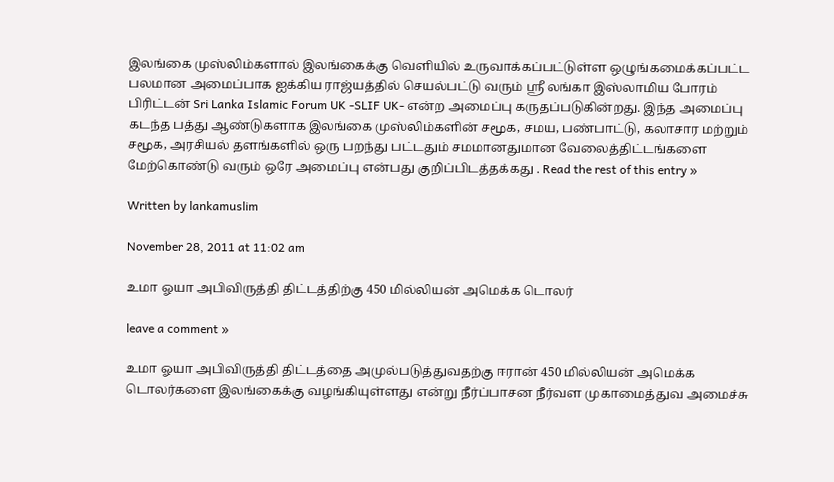இலங்கை முஸ்லிம்களால் இலங்கைக்கு வெளியில் உருவாக்கப்பட்டுள்ள ஒழுங்கமைக்கப்பட்ட பலமான அமைப்பாக ஐக்கிய ராஜ்யத்தில் செயல்பட்டு வரும் ஸ்ரீ லங்கா இஸ்லாமிய போரம் பிரிட்டன் Sri Lanka Islamic Forum UK -SLIF UK- என்ற அமைப்பு கருதப்படுகின்றது. இந்த அமைப்பு கடந்த பத்து ஆண்டுகளாக இலங்கை முஸ்லிம்களின் சமூக, சமய, பண்பாட்டு, கலாசார மற்றும் சமூக, அரசியல் தளங்களில் ஒரு பறந்து பட்டதும் சமமானதுமான வேலைத்திட்டங்களை மேற்கொண்டு வரும் ஒரே அமைப்பு என்பது குறிப்பிடத்தக்கது . Read the rest of this entry »

Written by lankamuslim

November 28, 2011 at 11:02 am

உமா ஓயா அபிவிருத்தி திட்டத்திற்கு 450 மில்லியன் அமெக்க டொலர்

leave a comment »

உமா ஓயா அபிவிருத்தி திட்டத்தை அமுல்படுத்துவதற்கு ஈரான் 450 மில்லியன் அமெக்க டொலர்களை இலங்கைக்கு வழங்கியுள்ளது என்று நீர்ப்பாசன நீர்வள முகாமைத்துவ அமைச்சு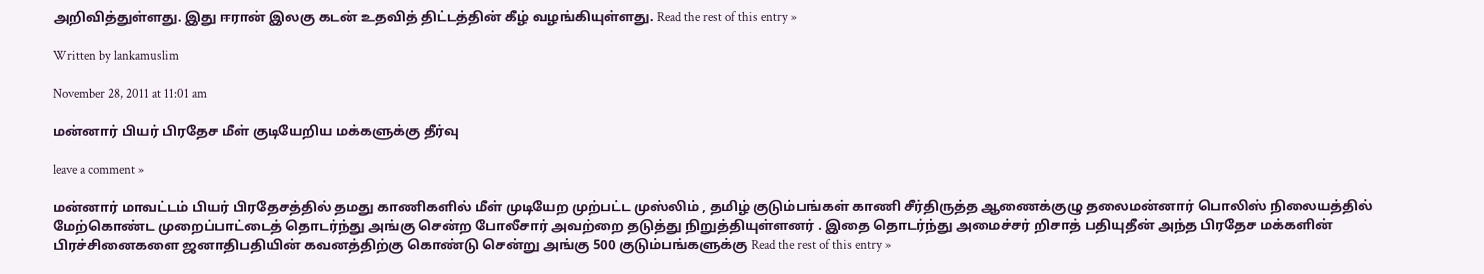அறிவித்துள்ளது. இது ஈரான் இலகு கடன் உதவித் திட்டத்தின் கீழ் வழங்கியுள்ளது. Read the rest of this entry »

Written by lankamuslim

November 28, 2011 at 11:01 am

மன்னார் பியர் பிரதேச மீள் குடியேறிய மக்களுக்கு தீர்வு

leave a comment »

மன்னார் மாவட்டம் பியர் பிரதேசத்தில் தமது காணிகளில் மீள் முடியேற முற்பட்ட முஸ்லிம் , தமிழ் குடும்பங்கள் காணி சீர்திருத்த ஆணைக்குழு தலைமன்னார் பொலிஸ் நிலையத்தில் மேற்கொண்ட முறைப்பாட்டைத் தொடர்ந்து அங்கு சென்ற போலீசார் அவற்றை தடுத்து நிறுத்தியுள்ளனர் . இதை தொடர்ந்து அமைச்சர் றிசாத் பதியுதீன் அந்த பிரதேச மக்களின் பிரச்சினைகளை ஜனாதிபதியின் கவனத்திற்கு கொண்டு சென்று அங்கு 500 குடும்பங்களுக்கு Read the rest of this entry »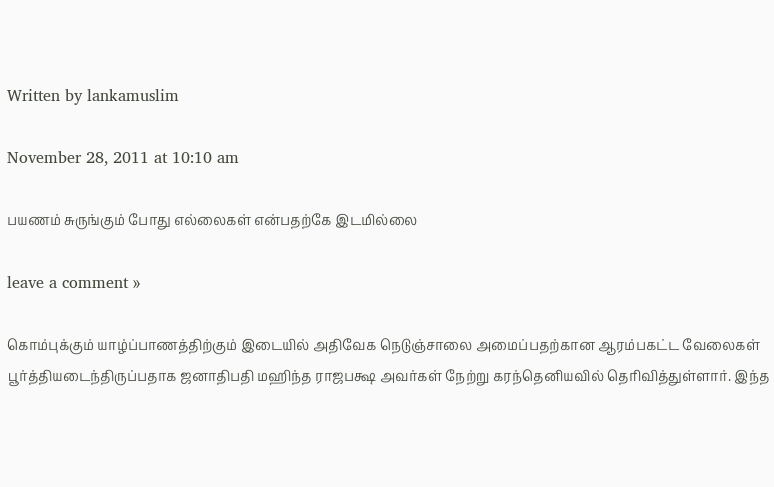Written by lankamuslim

November 28, 2011 at 10:10 am

பயணம் சுருங்கும் போது எல்லைகள் என்பதற்கே இடமில்லை

leave a comment »

கொம்புக்கும் யாழ்ப்பாணத்திற்கும் இடையில் அதிவேக நெடுஞ்சாலை அமைப்பதற்கான ஆரம்பகட்ட வேலைகள் பூர்த்தியடைந்திருப்பதாக ஜனாதிபதி மஹிந்த ராஜபக்ஷ அவர்கள் நேற்று கரந்தெனியவில் தெரிவித்துள்ளார். இந்த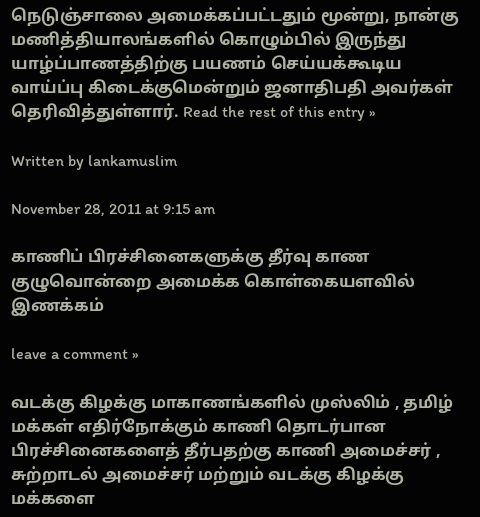நெடுஞ்சாலை அமைக்கப்பட்டதும் மூன்று, நான்கு மணித்தியாலங்களில் கொழும்பில் இருந்து யாழ்ப்பாணத்திற்கு பயணம் செய்யக்கூடிய வாய்ப்பு கிடைக்குமென்றும் ஜனாதிபதி அவர்கள் தெரிவித்துள்ளார். Read the rest of this entry »

Written by lankamuslim

November 28, 2011 at 9:15 am

காணிப் பிரச்சினைகளுக்கு தீர்வு காண குழுவொன்றை அமைக்க கொள்கையளவில் இணக்கம்

leave a comment »

வடக்கு கிழக்கு மாகாணங்களில் முஸ்லிம் , தமிழ் மக்கள் எதிர்நோக்கும் காணி தொடர்பான பிரச்சினைகளைத் தீர்பதற்கு காணி அமைச்சர் , சுற்றாடல் அமைச்சர் மற்றும் வடக்கு கிழக்கு மக்களை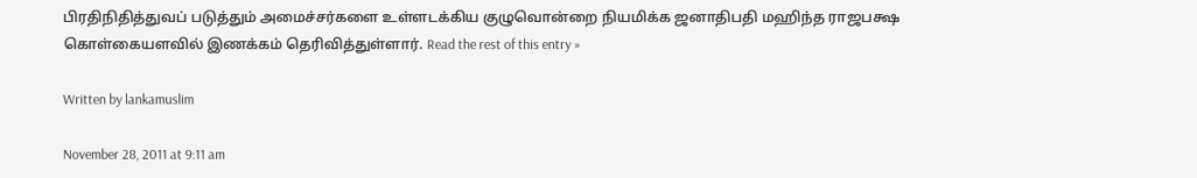பிரதிநிதித்துவப் படுத்தும் அமைச்சர்களை உள்ளடக்கிய குழுவொன்றை நியமிக்க ஜனாதிபதி மஹிந்த ராஜபக்ஷ கொள்கையளவில் இணக்கம் தெரிவித்துள்ளார். Read the rest of this entry »

Written by lankamuslim

November 28, 2011 at 9:11 am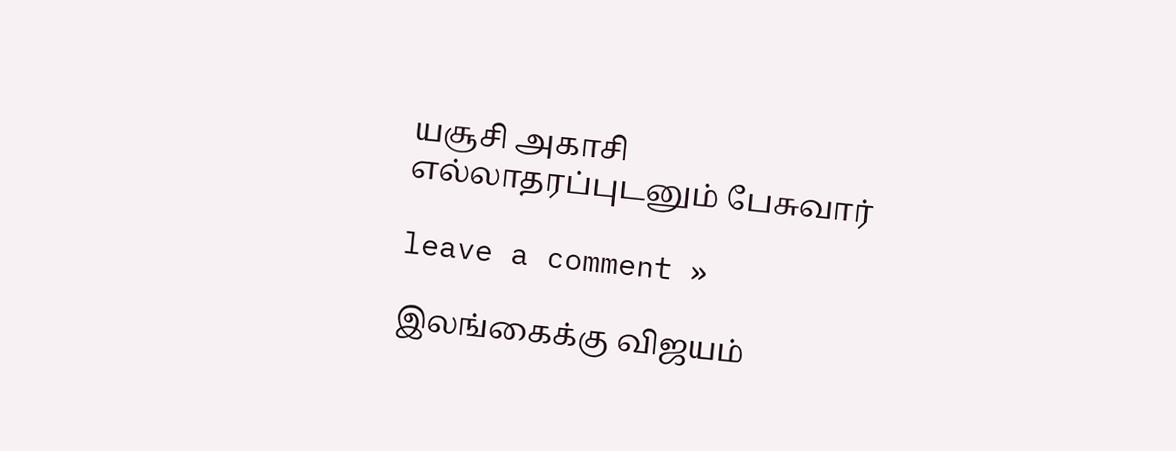யசூசி அகாசி எல்லாதரப்புடனும் பேசுவார்

leave a comment »

இலங்கைக்கு விஜயம்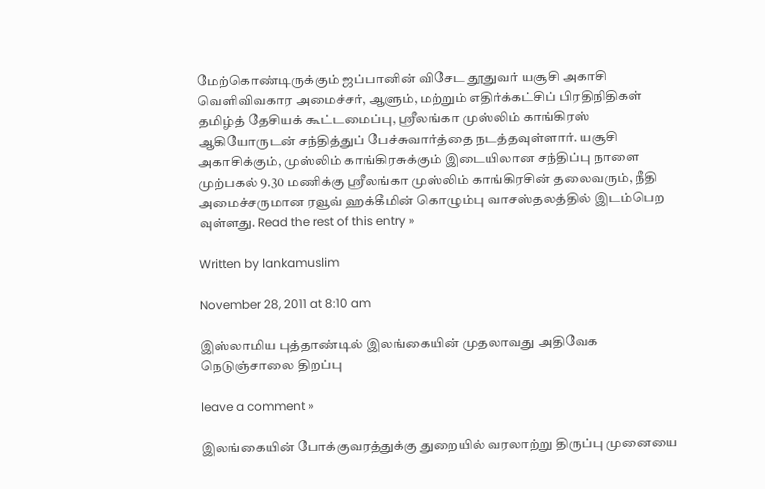மேற்கொண்டிருக்கும் ஜப்பானின் விசேட தூதுவர் யசூசி அகாசி வெளிவிவகார அமைச்சர், ஆளும், மற்றும் எதிர்க்கட்சிப் பிரதிநிதிகள் தமிழ்த் தேசியக் கூட்டமைப்பு, ஸ்ரீலங்கா முஸ்லிம் காங்கிரஸ் ஆகியோருடன் சந்தித்துப் பேச்சுவார்த்தை நடத்தவுள்ளார். யசூசி அகாசிக்கும், முஸ்லிம் காங்கிரசுக்கும் இடையிலான சந்திப்பு நாளை முற்பகல் 9.30 மணிக்கு ஸ்ரீலங்கா முஸ்லிம் காங்கிரசின் தலைவரும், நீதி அமைச்சருமான ரவூவ் ஹக்கீமின் கொழும்பு வாசஸ்தலத்தில் இடம்பெற வுள்ளது. Read the rest of this entry »

Written by lankamuslim

November 28, 2011 at 8:10 am

இஸ்லாமிய புத்தாண்டில் இலங்கையின் முதலாவது அதிவேக நெடுஞ்சாலை திறப்பு

leave a comment »

இலங்கையின் போக்குவரத்துக்கு துறையில் வரலாற்று திருப்பு முனையை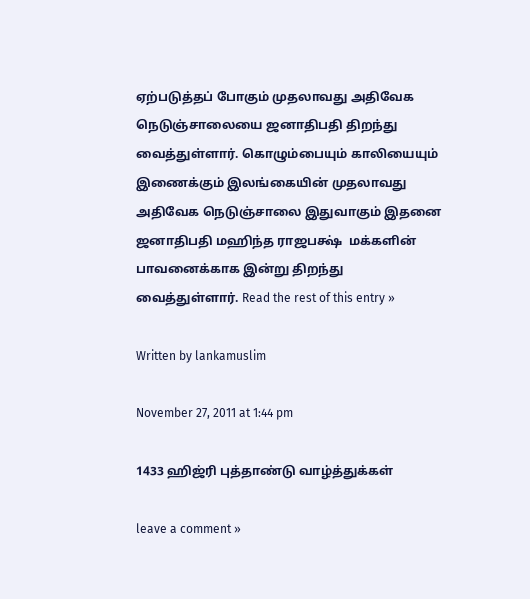ஏற்படுத்தப் போகும் முதலாவது அதிவேக நெடுஞ்சாலையை ஜனாதிபதி திறந்து வைத்துள்ளார். கொழும்பையும் காலியையும் இணைக்கும் இலங்கையின் முதலாவது அதிவேக நெடுஞ்சாலை இதுவாகும் இதனை ஜனாதிபதி மஹிந்த ராஜபக்ஷ்  மக்களின் பாவனைக்காக இன்று திறந்து வைத்துள்ளார். Read the rest of this entry »

Written by lankamuslim

November 27, 2011 at 1:44 pm

1433 ஹிஜ்ரி புத்தாண்டு வாழ்த்துக்கள்

leave a comment »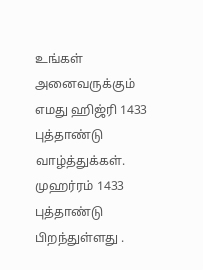உங்கள் அனைவருக்கும் எமது ஹிஜ்ரி 1433 புத்தாண்டு வாழ்த்துக்கள். முஹர்ரம் 1433 புத்தாண்டு பிறந்துள்ளது .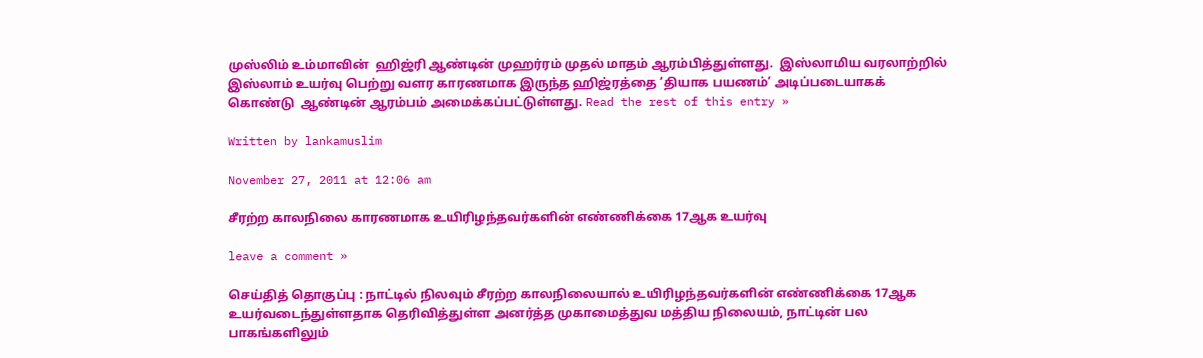முஸ்லிம் உம்மாவின்  ஹிஜ்ரி ஆண்டின் முஹர்ரம் முதல் மாதம் ஆரம்பித்துள்ளது.  இஸ்லாமிய வரலாற்றில் இஸ்லாம் உயர்வு பெற்று வளர காரணமாக இருந்த ஹிஜ்ரத்தை ‘தியாக பயணம்’ அடிப்படையாகக் கொண்டு  ஆண்டின் ஆரம்பம் அமைக்கப்பட்டுள்ளது. Read the rest of this entry »

Written by lankamuslim

November 27, 2011 at 12:06 am

சீரற்ற காலநிலை காரணமாக உயிரிழந்தவர்களின் எண்ணிக்கை 17ஆக உயர்வு

leave a comment »

செய்தித் தொகுப்பு : நாட்டில் நிலவும் சீரற்ற காலநிலையால் உயிரிழந்தவர்களின் எண்ணிக்கை 17ஆக உயர்வடைந்துள்ளதாக தெரிவித்துள்ள அனர்த்த முகாமைத்துவ மத்திய நிலையம், நாட்டின் பல பாகங்களிலும்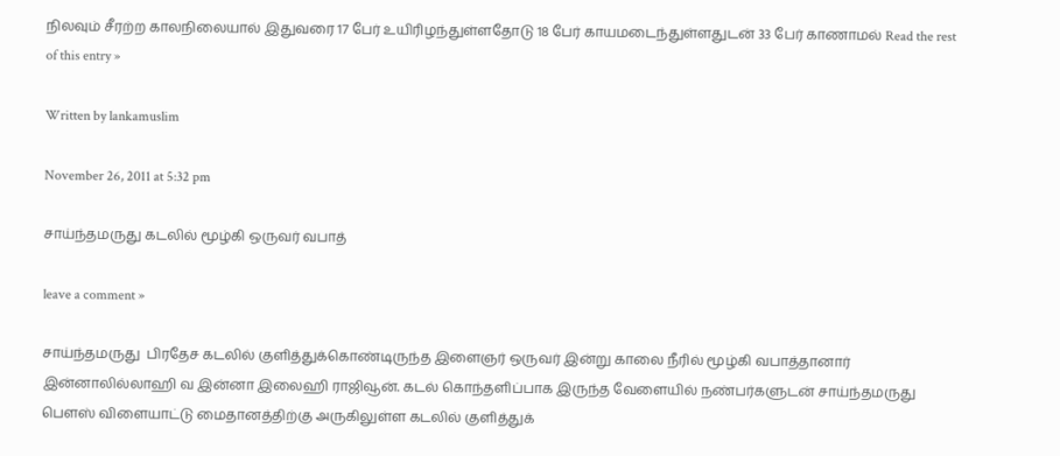நிலவும் சீரற்ற காலநிலையால் இதுவரை 17 பேர் உயிரிழந்துள்ளதோடு 18 பேர் காயமடைந்துள்ளதுடன் 33 பேர் காணாமல் Read the rest of this entry »

Written by lankamuslim

November 26, 2011 at 5:32 pm

சாய்ந்தமருது கடலில் மூழ்கி ஒருவர் வபாத்

leave a comment »

சாய்ந்தமருது  பிரதேச கடலில் குளித்துக்கொண்டிருந்த இளைஞர் ஒருவர் இன்று காலை நீரில் மூழ்கி வபாத்தானார் இன்னாலில்லாஹி வ இன்னா இலைஹி ராஜிவூன். கடல் கொந்தளிப்பாக இருந்த வேளையில் நண்பர்களுடன் சாய்ந்தமருது பௌஸ் விளையாட்டு மைதானத்திற்கு அருகிலுள்ள கடலில் குளித்துக்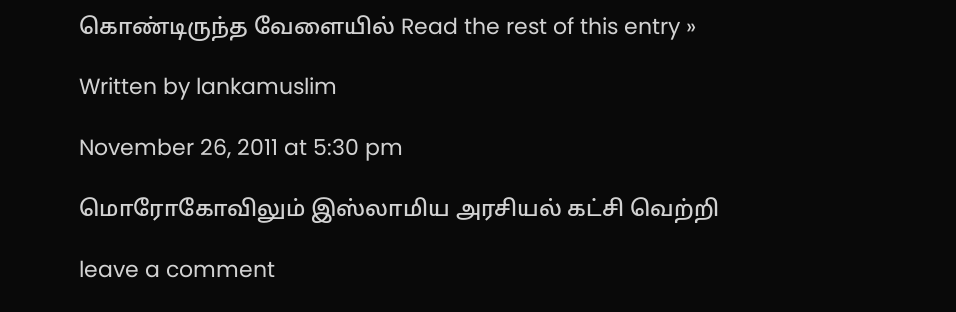கொண்டிருந்த வேளையில் Read the rest of this entry »

Written by lankamuslim

November 26, 2011 at 5:30 pm

மொரோகோவிலும் இஸ்லாமிய அரசியல் கட்சி வெற்றி

leave a comment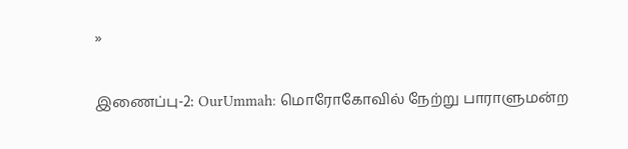»

இணைப்பு-2: OurUmmah: மொரோகோவில் நேற்று பாராளுமன்ற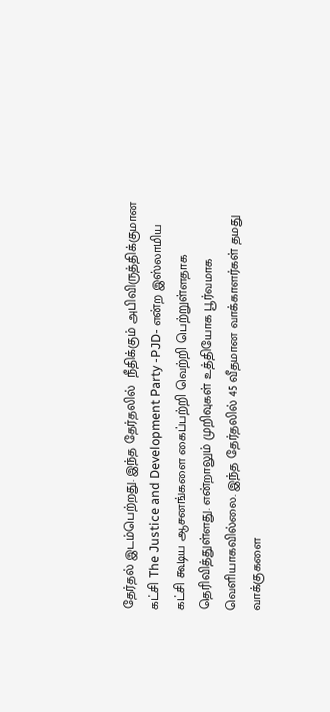தேர்தல் இடம்பெற்றது. இந்த தேர்தலில்  நீதிக்கும் அபிவிருத்திக்குமான கட்சி The Justice and Development Party -PJD- என்ற இஸ்லாமிய கட்சி கூடிய ஆசனங்களை கைப்பற்றி வெற்றி பெற்றுள்ளதாக தெரிவித்துள்ளது. என்றாலும் முறிவுகள் உத்தியோக பூர்வமாக வெளியாகவில்லை. இந்த தேர்தலில் 45 வீதமான வாக்காளர்கள் தமது வாக்குகளை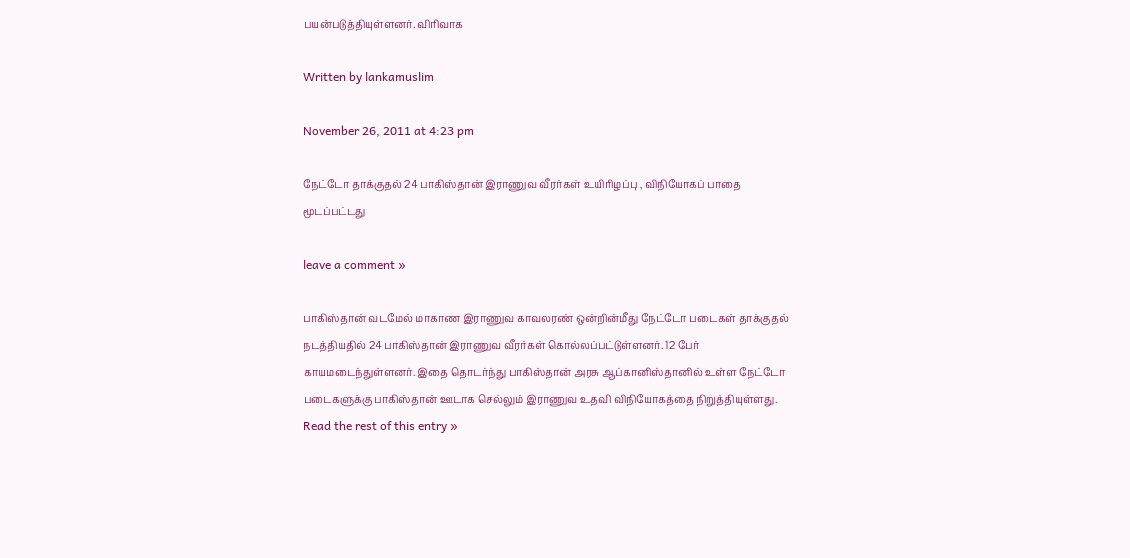பயன்படுத்தியுள்ளனர். விரிவாக

Written by lankamuslim

November 26, 2011 at 4:23 pm

நேட்டோ தாக்குதல் 24 பாகிஸ்தான் இராணுவ வீரர்கள் உயிரிழப்பு , விநியோகப் பாதை மூடப்பட்டது

leave a comment »

பாகிஸ்தான் வடமேல் மாகாண இராணுவ காவலரண் ஒன்றின்மீது நேட்டோ படைகள் தாக்குதல் நடத்தியதில் 24 பாகிஸ்தான் இராணுவ வீரர்கள் கொல்லப்பட்டுள்ளனர். 12 பேர் காயமடைந்துள்ளனர். இதை தொடர்ந்து பாகிஸ்தான் அரசு ஆப்கானிஸ்தானில் உள்ள நேட்டோ படைகளுக்கு பாகிஸ்தான் ஊடாக செல்லும் இராணுவ உதவி விநியோகத்தை நிறுத்தியுள்ளது. Read the rest of this entry »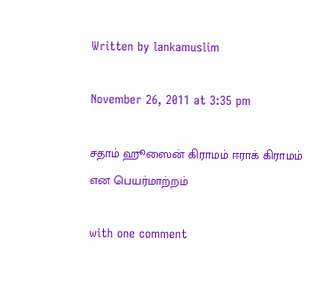Written by lankamuslim

November 26, 2011 at 3:35 pm

சதாம் ஹூஸைன் கிராமம் ஈராக் கிராமம் என பெயர்மாற்றம்

with one comment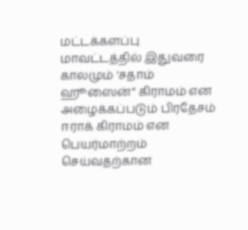மட்டக்களப்பு மாவட்டத்தில் இதுவரை காலமும் ‘சதாம் ஹூஸைன்” கிராமம் என அழைக்கப்படும் பிரதேசம் ஈராக் கிராமம் என பெயர்மாற்றம் செய்வதற்கான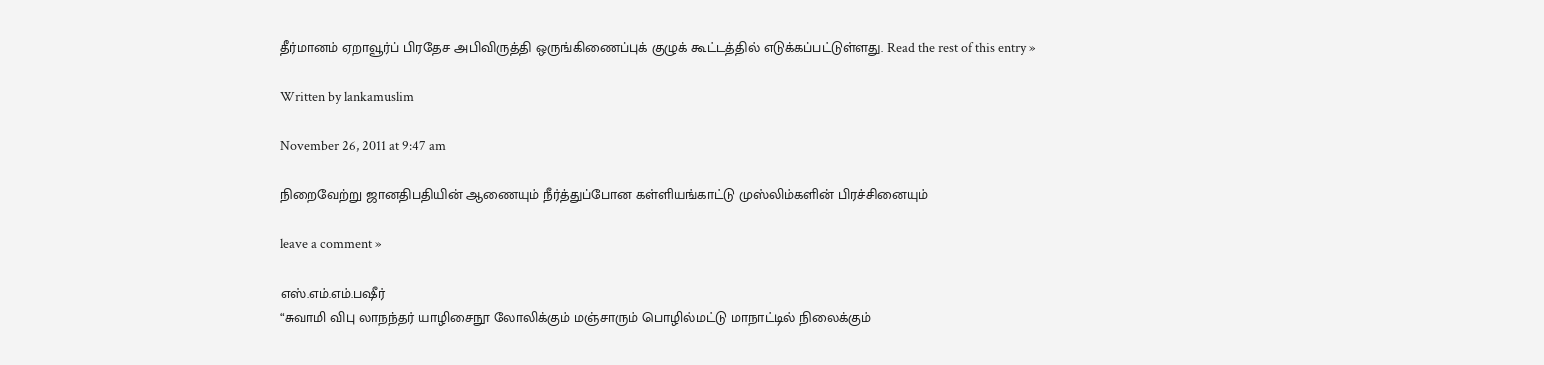தீர்மானம் ஏறாவூர்ப் பிரதேச அபிவிருத்தி ஒருங்கிணைப்புக் குழுக் கூட்டத்தில் எடுக்கப்பட்டுள்ளது. Read the rest of this entry »

Written by lankamuslim

November 26, 2011 at 9:47 am

நிறைவேற்று ஜானதிபதியின் ஆணையும் நீர்த்துப்போன கள்ளியங்காட்டு முஸ்லிம்களின் பிரச்சினையும்

leave a comment »

எஸ்.எம்.எம்.பஷீர்
“சுவாமி விபு லாநந்தர் யாழிசைநூ லோலிக்கும் மஞ்சாரும் பொழில்மட்டு மாநாட்டில் நிலைக்கும்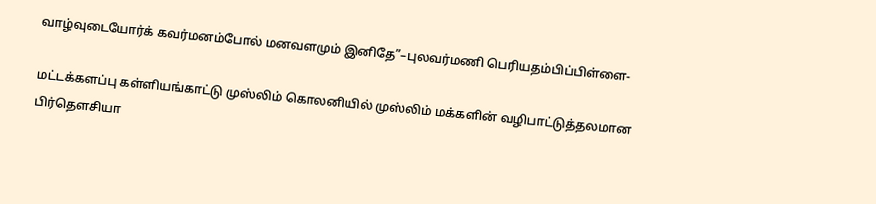வாழ்வுடையோர்க் கவர்மனம்போல் மனவளமும் இனிதே”–புலவர்மணி பெரியதம்பிப்பிள்ளை-

மட்டக்களப்பு கள்ளியங்காட்டு முஸ்லிம் கொலனியில் முஸ்லிம் மக்களின் வழிபாட்டுத்தலமான பிர்தௌசியா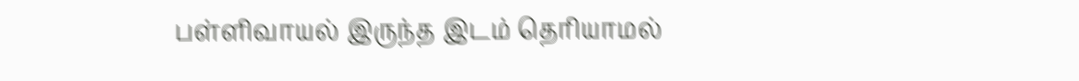பள்ளிவாயல் இருந்த இடம் தெரியாமல்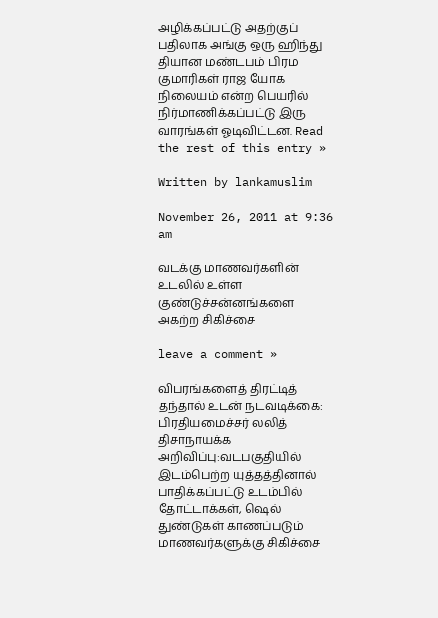அழிக்கப்பட்டு அதற்குப் பதிலாக அங்கு ஒரு ஹிந்து தியான மண்டபம் பிரம குமாரிகள் ராஜ யோக நிலையம் என்ற பெயரில் நிர்மாணிக்கப்பட்டு இரு வாரங்கள் ஓடிவிட்டன. Read the rest of this entry »

Written by lankamuslim

November 26, 2011 at 9:36 am

வடக்கு மாணவர்களின் உடலில் உள்ள குண்டுச்சன்னங்களை அகற்ற சிகிச்சை

leave a comment »

விபரங்களைத் திரட்டித் தந்தால் உடன் நடவடிக்கை: பிரதியமைச்சர் லலித் திசாநாயக்க அறிவிப்பு:வடபகுதியில் இடம்பெற்ற யுத்தத்தினால் பாதிக்கப்பட்டு உடம்பில் தோட்டாக்கள், ஷெல் துண்டுகள் காணப்படும் மாணவர்களுக்கு சிகிச்சை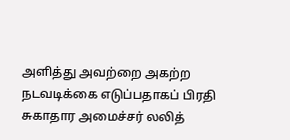அளித்து அவற்றை அகற்ற நடவடிக்கை எடுப்பதாகப் பிரதி சுகாதார அமைச்சர் லலித்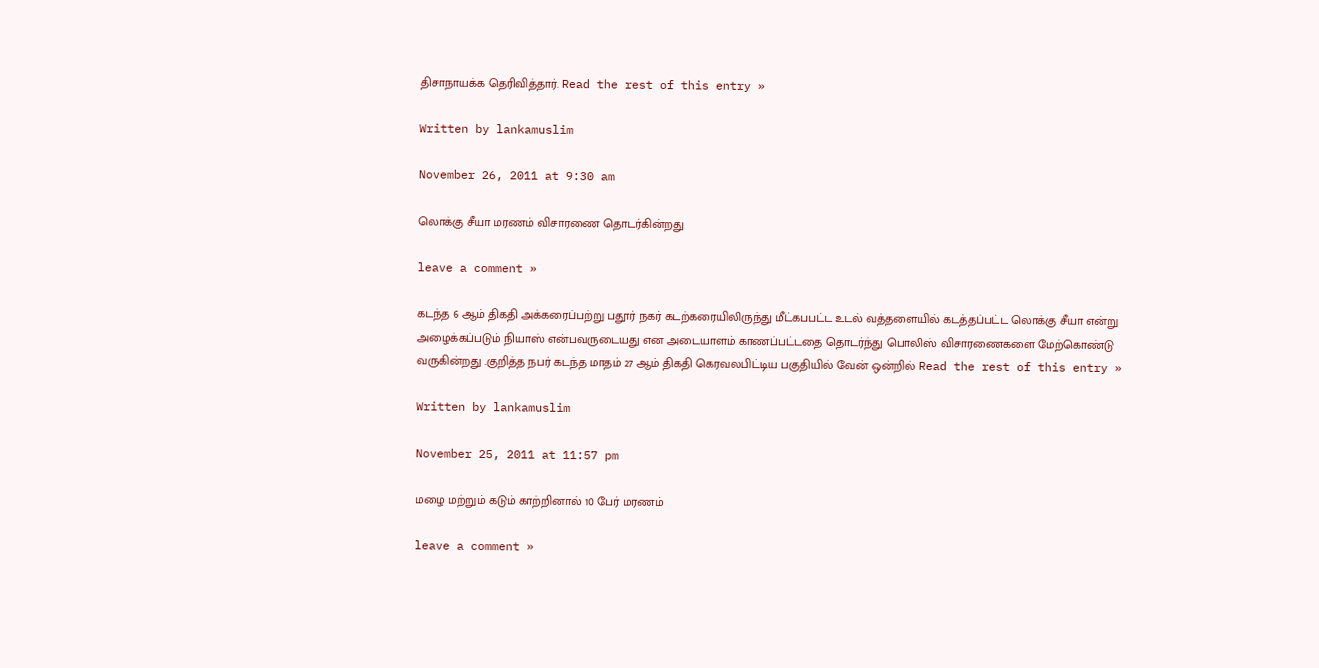திசாநாயக்க தெரிவித்தார். Read the rest of this entry »

Written by lankamuslim

November 26, 2011 at 9:30 am

லொக்கு சீயா மரணம் விசாரணை தொடர்கின்றது

leave a comment »

கடந்த 6 ஆம் திகதி அக்கரைப்பற்று பதூர் நகர் கடற்கரையிலிருந்து மீட்கபபட்ட உடல் வத்தளையில் கடத்தப்பட்ட லொக்கு சீயா என்று அழைக்கப்படும் நியாஸ் என்பவருடையது என அடையாளம் காணப்பட்டதை தொடர்ந்து பொலிஸ் விசாரணைகளை மேற்கொண்டு வருகின்றது .குறித்த நபர் கடந்த மாதம் 27 ஆம் திகதி கெரவலபிட்டிய பகுதியில் வேன் ஒன்றில் Read the rest of this entry »

Written by lankamuslim

November 25, 2011 at 11:57 pm

மழை மற்றும் கடும் காற்றினால் 10 பேர் மரணம்

leave a comment »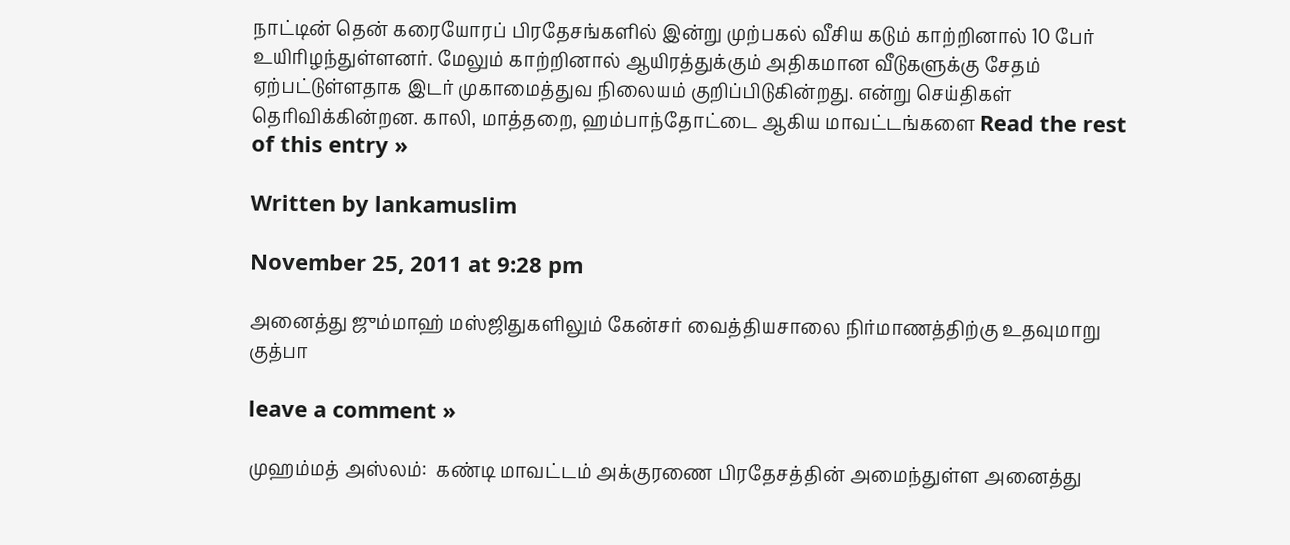நாட்டின் தென் கரையோரப் பிரதேசங்களில் இன்று முற்பகல் வீசிய கடும் காற்றினால் 10 பேர் உயிரிழந்துள்ளனர். மேலும் காற்றினால் ஆயிரத்துக்கும் அதிகமான வீடுகளுக்கு சேதம் ஏற்பட்டுள்ளதாக இடர் முகாமைத்துவ நிலையம் குறிப்பிடுகின்றது. என்று செய்திகள் தெரிவிக்கின்றன. காலி, மாத்தறை, ஹம்பாந்தோட்டை ஆகிய மாவட்டங்களை Read the rest of this entry »

Written by lankamuslim

November 25, 2011 at 9:28 pm

அனைத்து ஜும்மாஹ் மஸ்ஜிதுகளிலும் கேன்சர் வைத்தியசாலை நிர்மாணத்திற்கு உதவுமாறு குத்பா

leave a comment »

முஹம்மத் அஸ்லம்:  கண்டி மாவட்டம் அக்குரணை பிரதேசத்தின் அமைந்துள்ள அனைத்து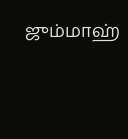ஜும்மாஹ்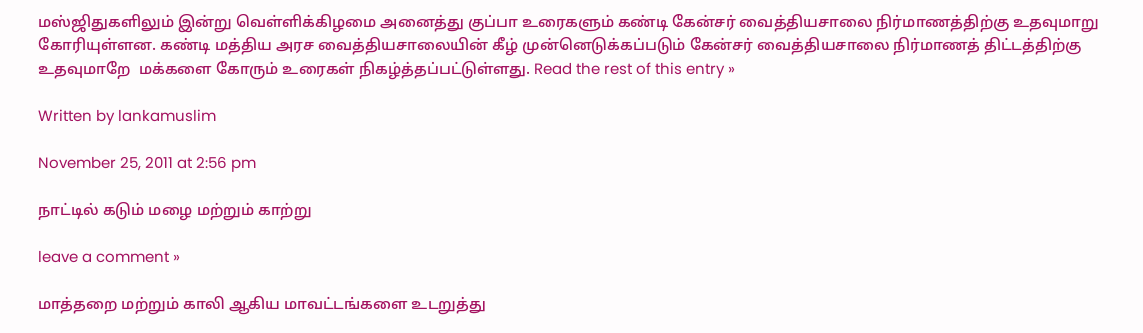மஸ்ஜிதுகளிலும் இன்று வெள்ளிக்கிழமை அனைத்து குப்பா உரைகளும் கண்டி கேன்சர் வைத்தியசாலை நிர்மாணத்திற்கு உதவுமாறு கோரியுள்ளன. கண்டி மத்திய அரச வைத்தியசாலையின் கீழ் முன்னெடுக்கப்படும் கேன்சர் வைத்தியசாலை நிர்மாணத் திட்டத்திற்கு உதவுமாறே  மக்களை கோரும் உரைகள் நிகழ்த்தப்பட்டுள்ளது. Read the rest of this entry »

Written by lankamuslim

November 25, 2011 at 2:56 pm

நாட்டில் கடும் மழை மற்றும் காற்று

leave a comment »

மாத்தறை மற்றும் காலி ஆகிய மாவட்டங்களை உடறுத்து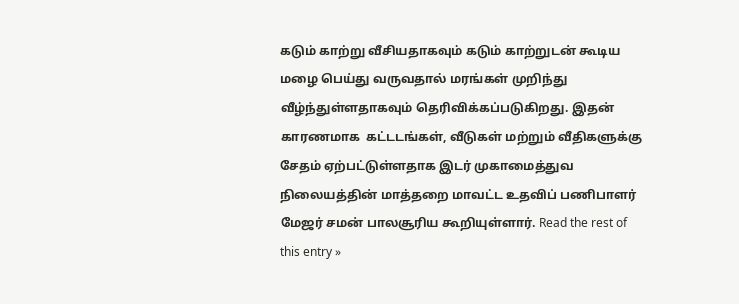கடும் காற்று வீசியதாகவும் கடும் காற்றுடன் கூடிய மழை பெய்து வருவதால் மரங்கள் முறிந்து வீழ்ந்துள்ளதாகவும் தெரிவிக்கப்படுகிறது. இதன் காரணமாக  கட்டடங்கள், வீடுகள் மற்றும் வீதிகளுக்கு சேதம் ஏற்பட்டுள்ளதாக இடர் முகாமைத்துவ நிலையத்தின் மாத்தறை மாவட்ட உதவிப் பணிபாளர் மேஜர் சமன் பாலசூரிய கூறியுள்ளார். Read the rest of this entry »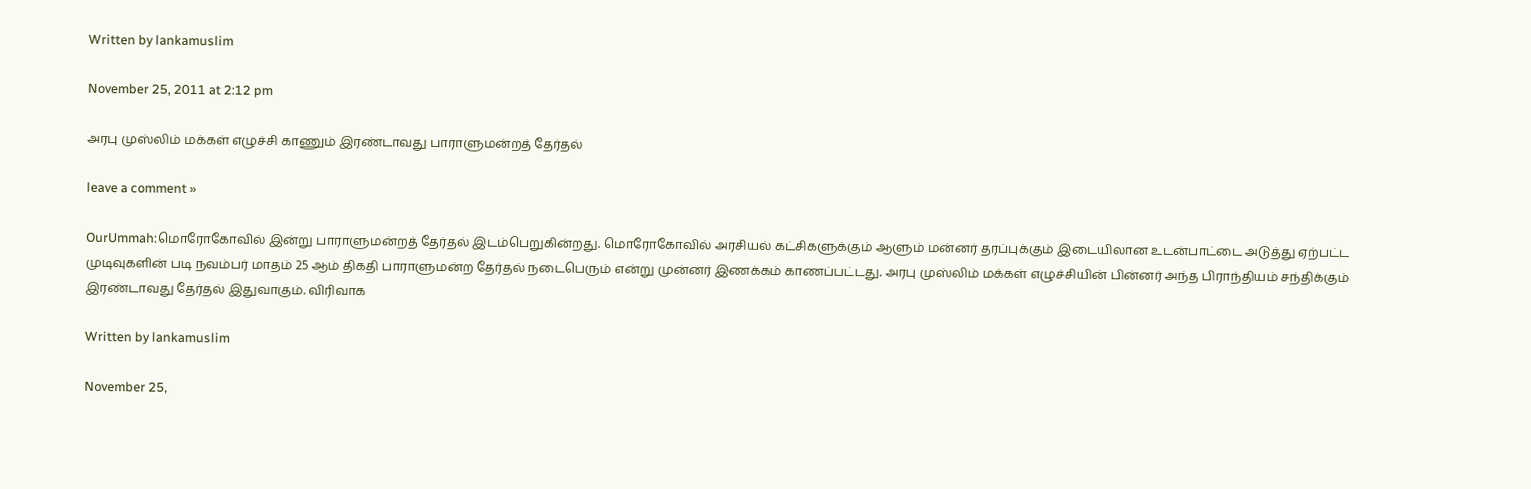Written by lankamuslim

November 25, 2011 at 2:12 pm

அரபு முஸ்லிம் மக்கள் எழுச்சி காணும் இரண்டாவது பாராளுமன்றத் தேர்தல்

leave a comment »

OurUmmah:மொரோகோவில் இன்று பாராளுமன்றத் தேர்தல் இடம்பெறுகின்றது. மொரோகோவில் அரசியல் கட்சிகளுக்கும் ஆளும் மன்னர் தரப்புக்கும் இடையிலான உடன்பாட்டை அடுத்து ஏற்பட்ட முடிவுகளின் படி நவம்பர் மாதம் 25 ஆம் திகதி பாராளுமன்ற தேர்தல் நடைபெரும் என்று முன்னர் இணக்கம் காணப்பட்டது. அரபு முஸ்லிம் மக்கள் எழுச்சியின் பின்னர் அந்த பிராந்தியம் சந்திக்கும் இரண்டாவது தேர்தல் இதுவாகும். விரிவாக

Written by lankamuslim

November 25,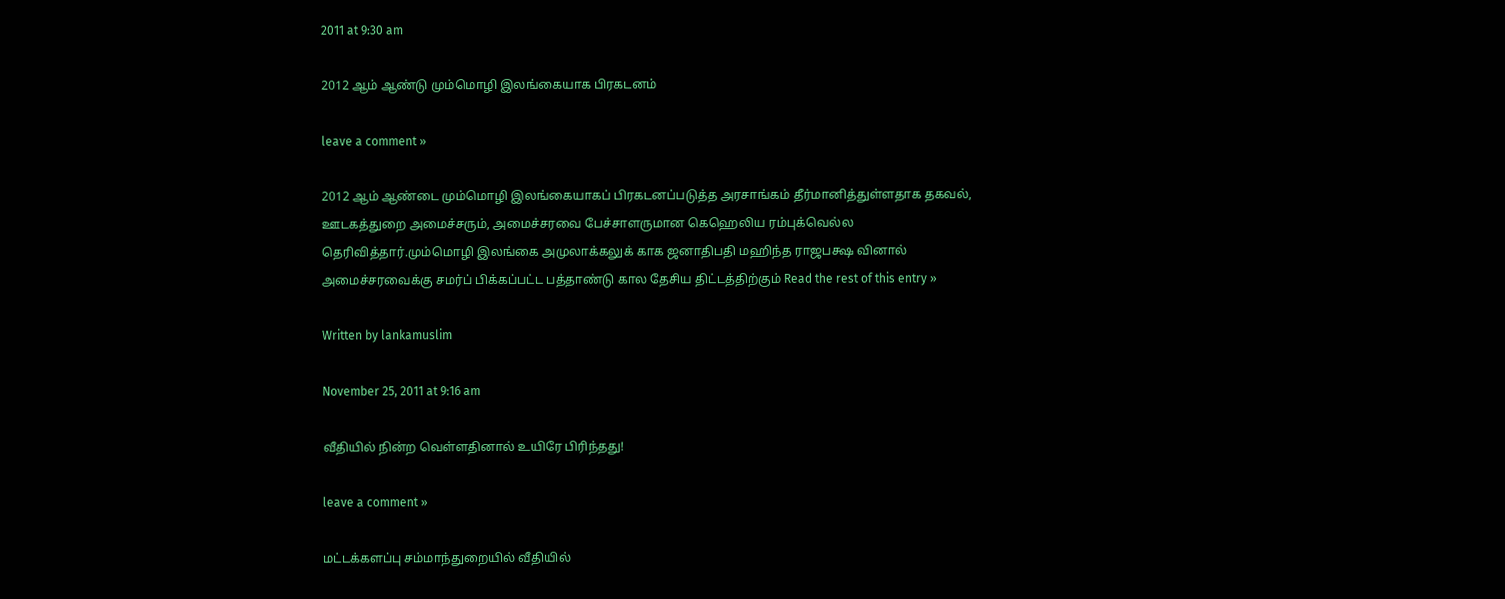2011 at 9:30 am

2012 ஆம் ஆண்டு மும்மொழி இலங்கையாக பிரகடனம்

leave a comment »

2012 ஆம் ஆண்டை மும்மொழி இலங்கையாகப் பிரகடனப்படுத்த அரசாங்கம் தீர்மானித்துள்ளதாக தகவல், ஊடகத்துறை அமைச்சரும், அமைச்சரவை பேச்சாளருமான கெஹெலிய ரம்புக்வெல்ல தெரிவித்தார்.மும்மொழி இலங்கை அமுலாக்கலுக் காக ஜனாதிபதி மஹிந்த ராஜபக்ஷ வினால் அமைச்சரவைக்கு சமர்ப் பிக்கப்பட்ட பத்தாண்டு கால தேசிய திட்டத்திற்கும் Read the rest of this entry »

Written by lankamuslim

November 25, 2011 at 9:16 am

வீதியில் நின்ற வெள்ளதினால் உயிரே பிரிந்தது!

leave a comment »

மட்டக்களப்பு சம்மாந்துறையில் வீதியில்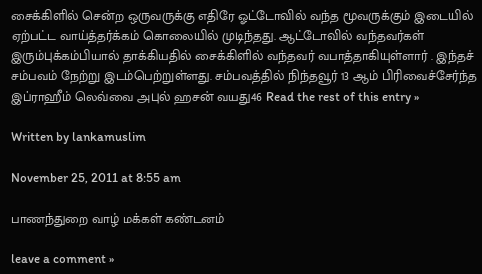சைக்கிளில் சென்ற ஒருவருக்கு எதிரே ஓட்டோவில் வந்த மூவருக்கும் இடையில் ஏற்பட்ட வாய்த்தர்க்கம் கொலையில் முடிந்தது. ஆட்டோவில் வந்தவர்கள் இரும்புக்கம்பியால் தாக்கியதில் சைக்கிளில் வந்தவர் வபாத்தாகியுள்ளார் . இந்தச் சம்பவம் நேற்று இடம்பெற்றுள்ளது. சம்பவத்தில் நிந்தவூர் 13 ஆம் பிரிவைச்சேர்ந்த இப்ராஹீம் லெவ்வை அபுல் ஹசன் வயது46 Read the rest of this entry »

Written by lankamuslim

November 25, 2011 at 8:55 am

பாணந்துறை வாழ் மக்கள் கண்டனம்

leave a comment »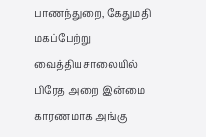பாணந்துறை, கேதுமதி மகப்பேற்று வைத்தியசாலையில் பிரேத அறை இன்மை காரணமாக அங்கு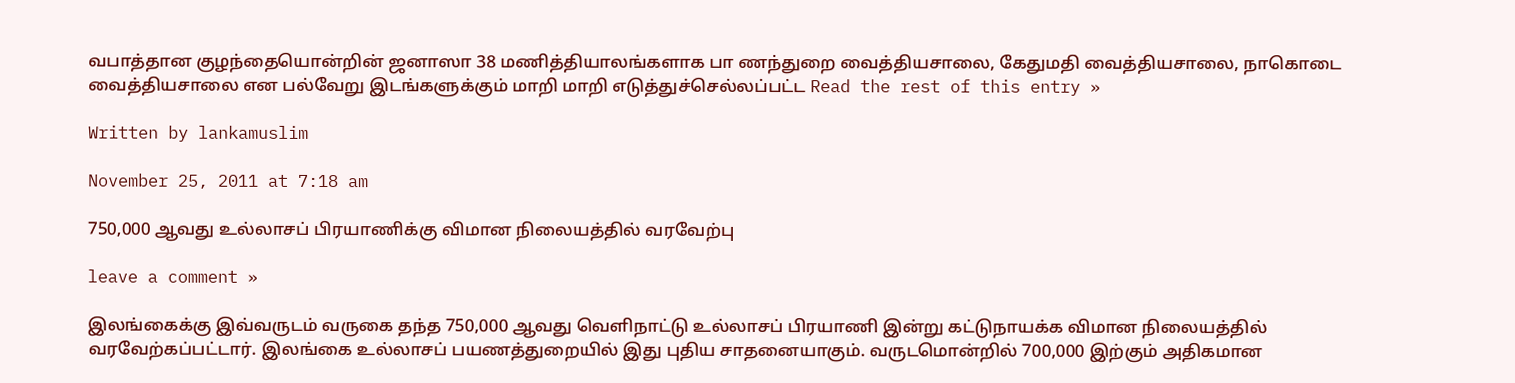வபாத்தான குழந்தையொன்றின் ஜனாஸா 38 மணித்தியாலங்களாக பா ணந்துறை வைத்தியசாலை, கேதுமதி வைத்தியசாலை, நாகொடை வைத்தியசாலை என பல்வேறு இடங்களுக்கும் மாறி மாறி எடுத்துச்செல்லப்பட்ட Read the rest of this entry »

Written by lankamuslim

November 25, 2011 at 7:18 am

750,000 ஆவது உல்லாசப் பிரயாணிக்கு விமான நிலையத்தில் வரவேற்பு

leave a comment »

இலங்கைக்கு இவ்வருடம் வருகை தந்த 750,000 ஆவது வெளிநாட்டு உல்லாசப் பிரயாணி இன்று கட்டுநாயக்க விமான நிலையத்தில் வரவேற்கப்பட்டார். இலங்கை உல்லாசப் பயணத்துறையில் இது புதிய சாதனையாகும். வருடமொன்றில் 700,000 இற்கும் அதிகமான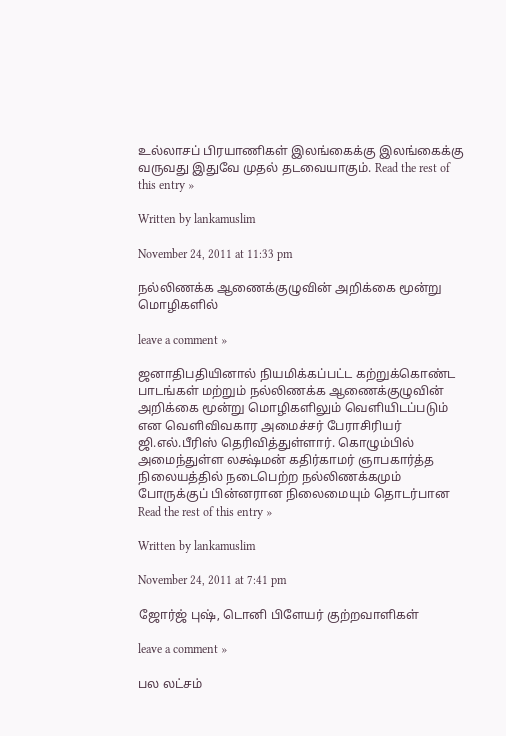உல்லாசப் பிரயாணிகள் இலங்கைக்கு இலங்கைக்கு வருவது இதுவே முதல் தடவையாகும். Read the rest of this entry »

Written by lankamuslim

November 24, 2011 at 11:33 pm

நல்லிணக்க ஆணைக்குழுவின் அறிக்கை மூன்று மொழிகளில்

leave a comment »

ஜனாதிபதியினால் நியமிக்கப்பட்ட கற்றுக்கொண்ட பாடங்கள் மற்றும் நல்லிணக்க ஆணைக்குழுவின் அறிக்கை மூன்று மொழிகளிலும் வெளியிடப்படும் என வெளிவிவகார அமைச்சர் பேராசிரியர் ஜி.எல்.பீரிஸ் தெரிவித்துள்ளார். கொழும்பில் அமைந்துள்ள லக்ஷ்மன் கதிர்காமர் ஞாபகார்த்த நிலையத்தில் நடைபெற்ற நல்லிணக்கமும் போருக்குப் பின்னரான நிலைமையும் தொடர்பான Read the rest of this entry »

Written by lankamuslim

November 24, 2011 at 7:41 pm

ஜோர்ஜ் புஷ், டொனி பிளேயர் குற்றவாளிகள்

leave a comment »

பல லட்சம்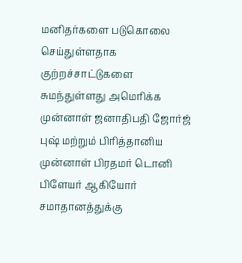மனிதர்களை படுகொலை செய்துள்ளதாக குற்றச்சாட்டுகளை சுமந்துள்ளது அமெரிக்க முன்னாள் ஜனாதிபதி ஜோர்ஜ் புஷ் மற்றும் பிரித்தானிய முன்னாள் பிரதமர் டொனி பிளேயர் ஆகியோர் சமாதானத்துக்கு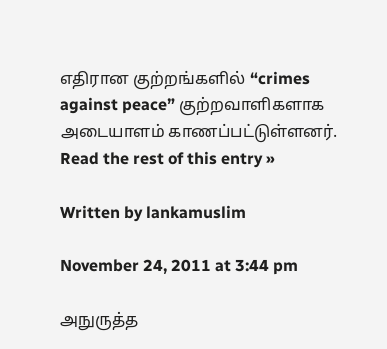எதிரான குற்றங்களில் “crimes against peace” குற்றவாளிகளாக அடையாளம் காணப்பட்டுள்ளனர். Read the rest of this entry »

Written by lankamuslim

November 24, 2011 at 3:44 pm

அநுருத்த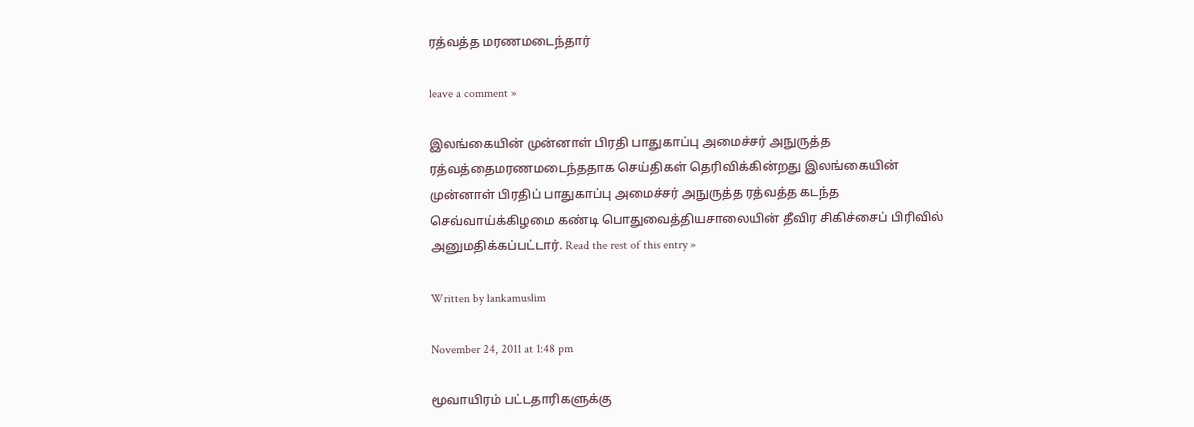ரத்வத்த மரணமடைந்தார்

leave a comment »

இலங்கையின் முன்னாள் பிரதி பாதுகாப்பு அமைச்சர் அநுருத்த ரத்வத்தைமரணமடைந்ததாக செய்திகள் தெரிவிக்கின்றது இலங்கையின் முன்னாள் பிரதிப் பாதுகாப்பு அமைச்சர் அநுருத்த ரத்வத்த கடந்த செவ்வாய்க்கிழமை கண்டி பொதுவைத்தியசாலையின் தீவிர சிகிச்சைப் பிரிவில் அனுமதிக்கப்பட்டார். Read the rest of this entry »

Written by lankamuslim

November 24, 2011 at 1:48 pm

மூவாயிரம் பட்டதாரிகளுக்கு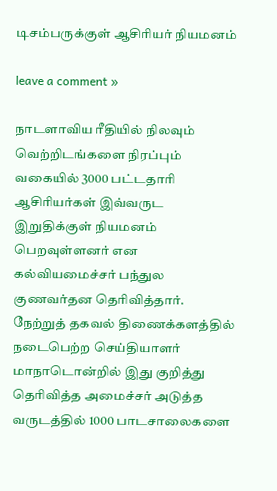டிசம்பருக்குள் ஆசிரியர் நியமனம்

leave a comment »

நாடளாவிய ரீதியில் நிலவும் வெற்றிடங்களை நிரப்பும் வகையில் 3000 பட்டதாரி ஆசிரியர்கள் இவ்வருட இறுதிக்குள் நியமனம் பெறவுள்ளனர் என கல்வியமைச்சர் பந்துல குணவர்தன தெரிவித்தார். நேற்றுத் தகவல் திணைக்களத்தில் நடைபெற்ற செய்தியாளர் மாநாடொன்றில் இது குறித்து தெரிவித்த அமைச்சர் அடுத்த வருடத்தில் 1000 பாடசாலைகளை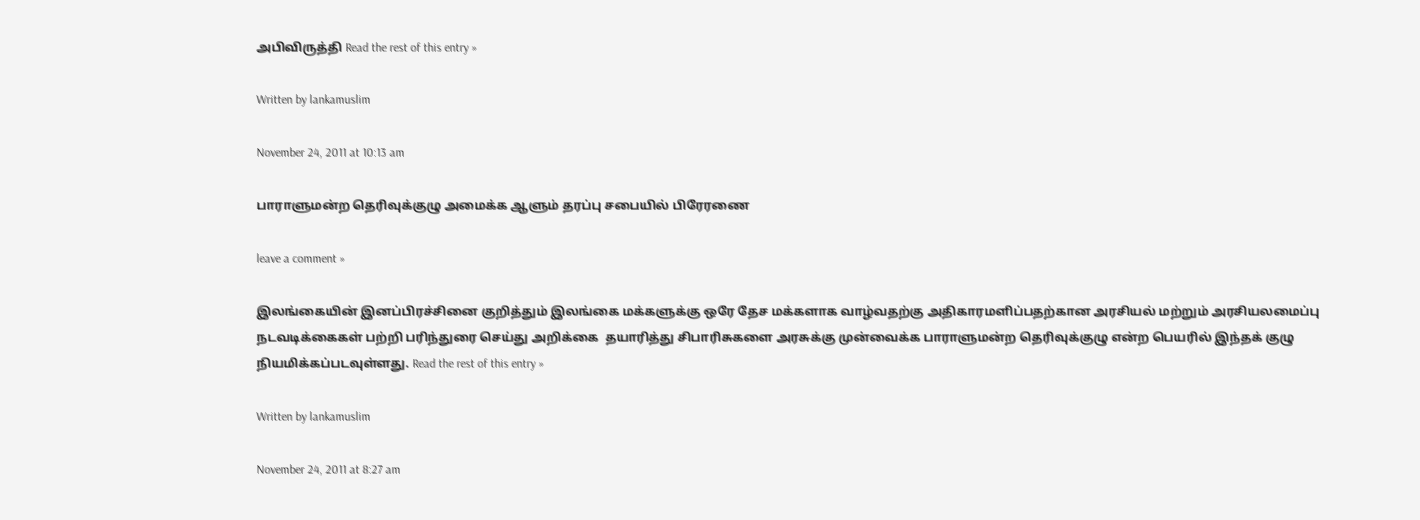அபிவிருத்தி Read the rest of this entry »

Written by lankamuslim

November 24, 2011 at 10:13 am

பாராளுமன்ற தெரிவுக்குழு அமைக்க ஆளும் தரப்பு சபையில் பிரேரணை

leave a comment »

இலங்கையின் இனப்பிரச்சினை குறித்தும் இலங்கை மக்களுக்கு ஒரே தேச மக்களாக வாழ்வதற்கு அதிகாரமளிப்பதற்கான அரசியல் மற்றும் அரசியலமைப்பு நடவடிக்கைகள் பற்றி பரிந்துரை செய்து அறிக்கை  தயாரித்து சிபாரிசுகளை அரசுக்கு முன்வைக்க பாராளுமன்ற தெரிவுக்குழு என்ற பெயரில் இந்தக் குழு நியமிக்கப்படவுள்ளது. Read the rest of this entry »

Written by lankamuslim

November 24, 2011 at 8:27 am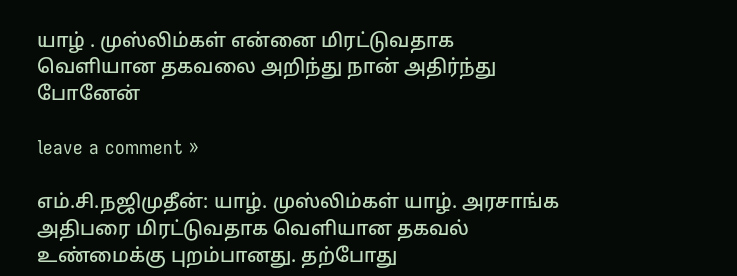யாழ் . முஸ்லிம்கள் என்னை மிரட்டுவதாக வெளியான தகவலை அறிந்து நான் அதிர்ந்து போனேன்

leave a comment »

எம்.சி.நஜிமுதீன்: யாழ். முஸ்லிம்கள் யாழ். அரசாங்க அதிபரை மிரட்டுவதாக வெளியான தகவல் உண்மைக்கு புறம்பானது. தற்போது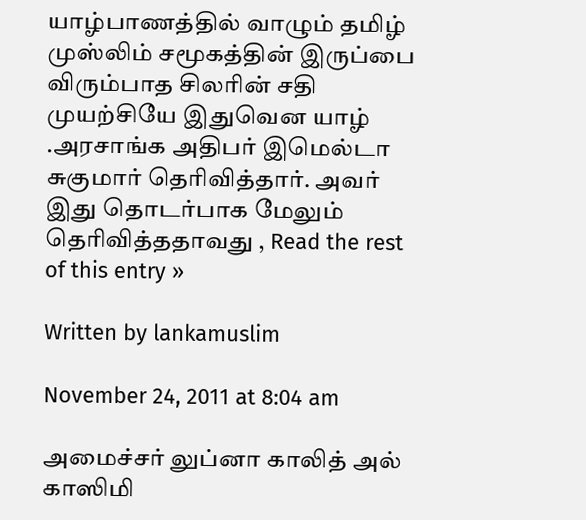யாழ்பாணத்தில் வாழும் தமிழ் முஸ்லிம் சமூகத்தின் இருப்பை விரும்பாத சிலரின் சதி முயற்சியே இதுவென யாழ் .அரசாங்க அதிபர் இமெல்டா சுகுமார் தெரிவித்தார். அவர் இது தொடர்பாக மேலும் தெரிவித்ததாவது , Read the rest of this entry »

Written by lankamuslim

November 24, 2011 at 8:04 am

அமைச்சர் லுப்னா காலித் அல் காஸிமி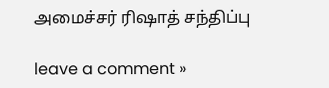அமைச்சர் ரிஷாத் சந்திப்பு

leave a comment »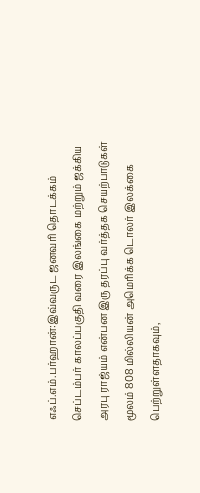எஃப்.எம்.பர்ஹான்:இவ்வருட ஜனவரி தொடக்கம் செப்டம்பர் காலப்பகுதி வரை இலங்கை மற்றும் ஜக்கிய அரபு ராஜ்யம் என்பன இரு தரப்பு வர்த்தக செயற்பாடுகள் மூலம் 808 மில்லியன் அமெரிக்க டொலர் இலக்கை பெற்றுள்ளதாகவும்,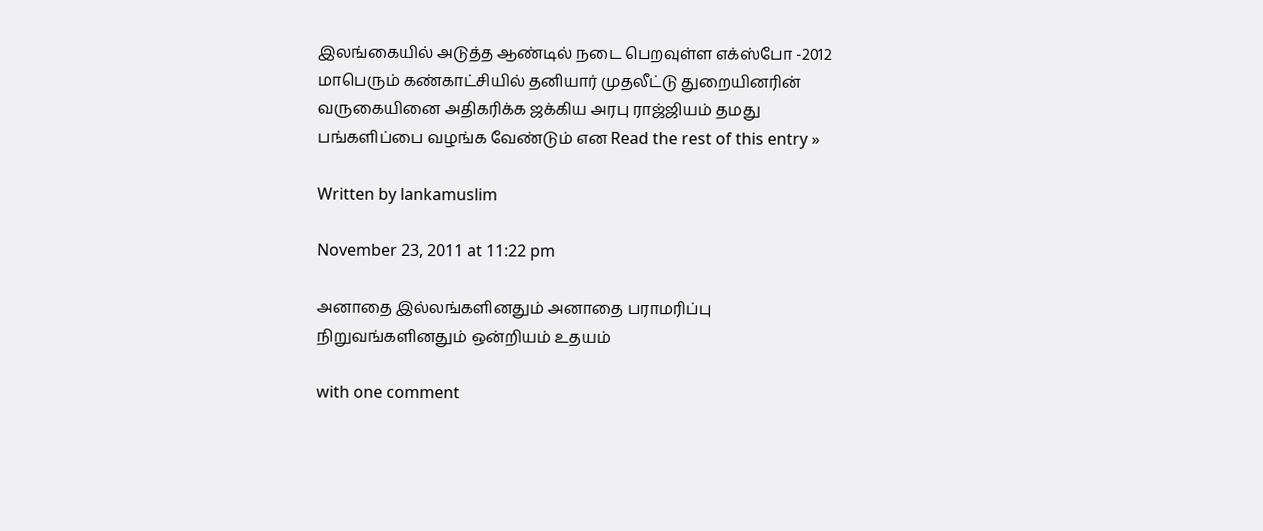இலங்கையில் அடுத்த ஆண்டில் நடை பெறவுள்ள எக்ஸ்போ -2012 மாபெரும் கண்காட்சியில் தனியார் முதலீட்டு துறையினரின் வருகையினை அதிகரிக்க ஜக்கிய அரபு ராஜ்ஜியம் தமது பங்களிப்பை வழங்க வேண்டும் என Read the rest of this entry »

Written by lankamuslim

November 23, 2011 at 11:22 pm

அனாதை இல்லங்களினதும் அனாதை பராமரிப்பு நிறுவங்களினதும் ஒன்றியம் உதயம்

with one comment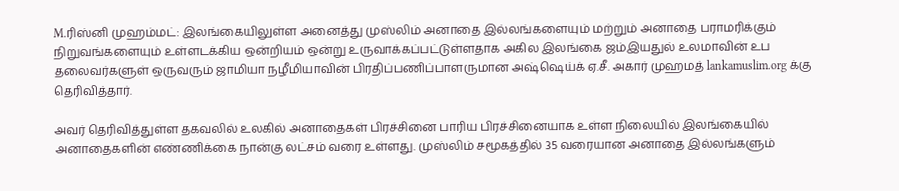M.ரிஸ்னி முஹம்மட்: இலங்கையிலுள்ள அனைத்து முஸ்லிம் அனாதை இல்லங்களையும் மற்றும் அனாதை பராமரிக்கும் நிறுவங்களையும் உள்ளடக்கிய ஒன்றியம் ஒன்று உருவாக்கப்பட்டுள்ளதாக அகில இலங்கை ஜம்இயதுல் உலமாவின் உப தலைவர்களுள் ஒருவரும் ஜாமியா நழீமியாவின் பிரதிப்பணிப்பாளருமான அஷ்ஷெய்க் ஏ.சீ. அகார் முஹமத் lankamuslim.org க்கு தெரிவித்தார்.

அவர் தெரிவித்துள்ள தகவலில் உலகில் அனாதைகள் பிரச்சினை பாரிய பிரச்சினையாக உள்ள நிலையில் இலங்கையில் அனாதைகளின் எண்ணிக்கை நான்கு லட்சம் வரை உள்ளது. முஸ்லிம் சமூகத்தில் 35 வரையான அனாதை இல்லங்களும்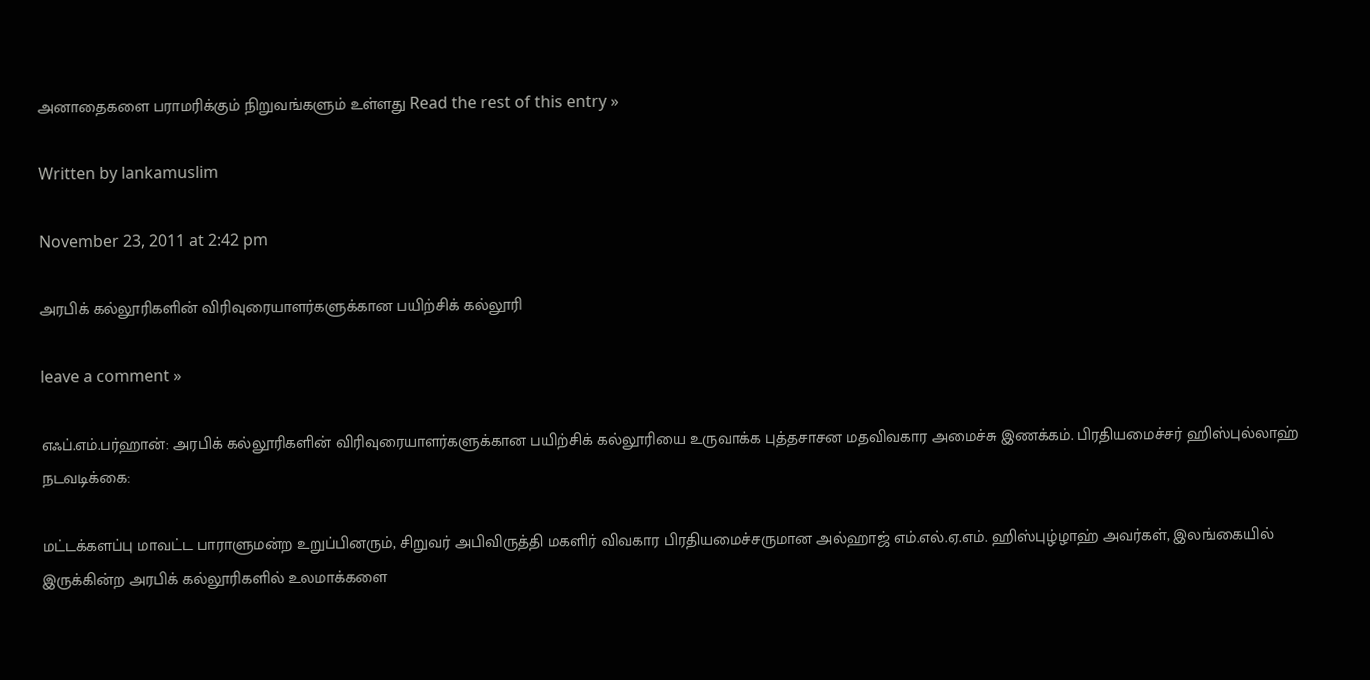அனாதைகளை பராமரிக்கும் நிறுவங்களும் உள்ளது Read the rest of this entry »

Written by lankamuslim

November 23, 2011 at 2:42 pm

அரபிக் கல்லூரிகளின் விரிவுரையாளர்களுக்கான பயிற்சிக் கல்லூரி

leave a comment »

எஃப்.எம்.பர்ஹான்: அரபிக் கல்லூரிகளின் விரிவுரையாளர்களுக்கான பயிற்சிக் கல்லூரியை உருவாக்க புத்தசாசன மதவிவகார அமைச்சு இணக்கம். பிரதியமைச்சர் ஹிஸ்புல்லாஹ் நடவடிக்கை:

மட்டக்களப்பு மாவட்ட பாராளுமன்ற உறுப்பினரும், சிறுவர் அபிவிருத்தி மகளிர் விவகார பிரதியமைச்சருமான அல்ஹாஜ் எம்.எல்.ஏ.எம். ஹிஸ்புழ்ழாஹ் அவர்கள், இலங்கையில் இருக்கின்ற அரபிக் கல்லூரிகளில் உலமாக்களை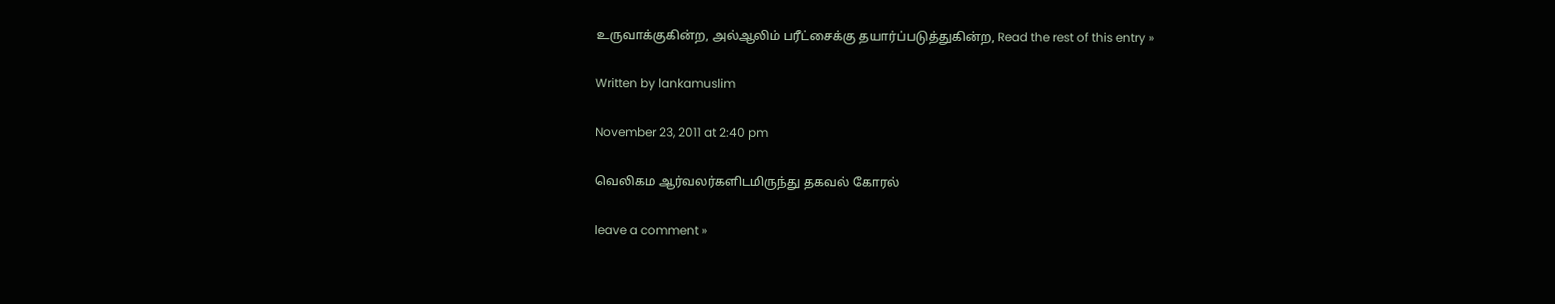உருவாக்குகின்ற, அல்ஆலிம் பரீட்சைக்கு தயார்ப்படுத்துகின்ற, Read the rest of this entry »

Written by lankamuslim

November 23, 2011 at 2:40 pm

வெலிகம ஆர்வலர்களிடமிருந்து தகவல் கோரல்

leave a comment »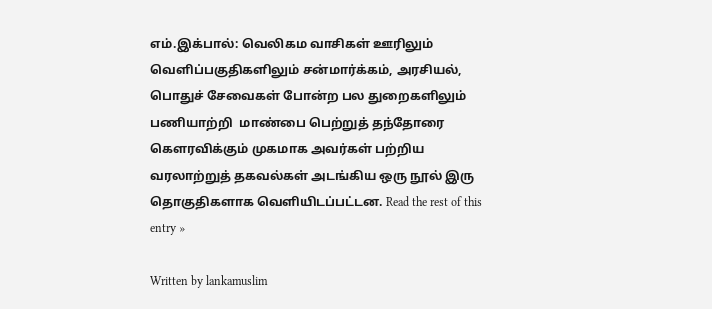எம்.இக்பால்: வெலிகம வாசிகள் ஊரிலும் வெளிப்பகுதிகளிலும் சன்மார்க்கம், அரசியல், பொதுச் சேவைகள் போன்ற பல துறைகளிலும் பணியாற்றி  மாண்பை பெற்றுத் தந்தோரை கௌரவிக்கும் முகமாக அவர்கள் பற்றிய வரலாற்றுத் தகவல்கள் அடங்கிய ஒரு நூல் இரு தொகுதிகளாக வெளியிடப்பட்டன. Read the rest of this entry »

Written by lankamuslim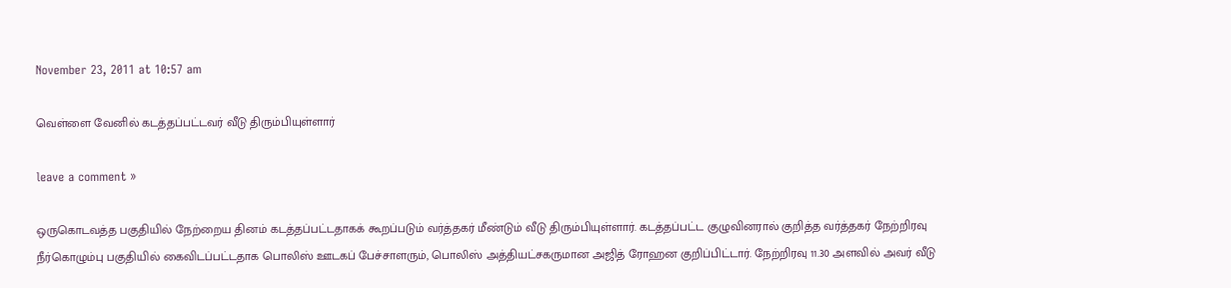November 23, 2011 at 10:57 am

வெள்ளை வேனில் கடத்தப்பட்டவர் வீடு திரும்பியுள்ளார்

leave a comment »

ஒருகொடவத்த பகுதியில் நேற்றைய தினம் கடத்தப்பட்டதாகக் கூறப்படும் வர்த்தகர் மீண்டும் வீடு திரும்பியுள்ளார். கடத்தப்பட்ட குழுவினரால் குறித்த வர்த்தகர் நேற்றிரவு நீர்கொழும்பு பகுதியில் கைவிடப்பட்டதாக பொலிஸ் ஊடகப் பேச்சாளரும், பொலிஸ் அத்தியட்சகருமான அஜித் ரோஹன குறிப்பிட்டார். நேற்றிரவு 11.30 அளவில் அவர் வீடு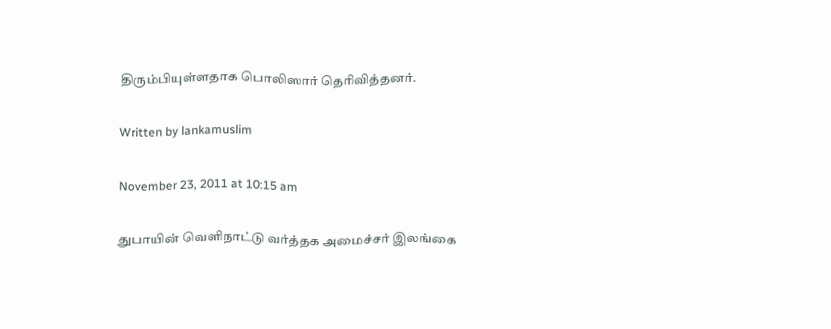திரும்பியுள்ளதாக பொலிஸார் தெரிவித்தனர்.

Written by lankamuslim

November 23, 2011 at 10:15 am

துபாயின் வெளிநாட்டு வர்த்தக அமைச்சர் இலங்கை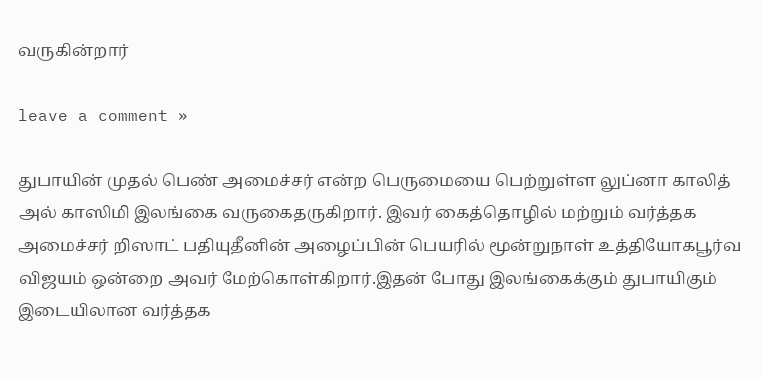வருகின்றார்

leave a comment »

துபாயின் முதல் பெண் அமைச்சர் என்ற பெருமையை பெற்றுள்ள லுப்னா காலித் அல் காஸிமி இலங்கை வருகைதருகிறார். இவர் கைத்தொழில் மற்றும் வர்த்தக அமைச்சர் றிஸாட் பதியுதீனின் அழைப்பின் பெயரில் மூன்றுநாள் உத்தியோகபூர்வ விஜயம் ஒன்றை அவர் மேற்கொள்கிறார்.இதன் போது இலங்கைக்கும் துபாயிகும் இடையிலான வர்த்தக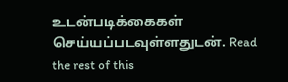உடன்படிக்கைகள் செய்யப்படவுள்ளதுடன். Read the rest of this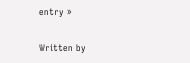entry »

Written by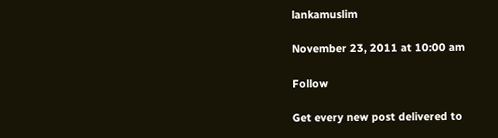lankamuslim

November 23, 2011 at 10:00 am

Follow

Get every new post delivered to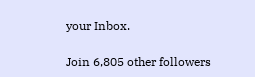your Inbox.

Join 6,805 other followers